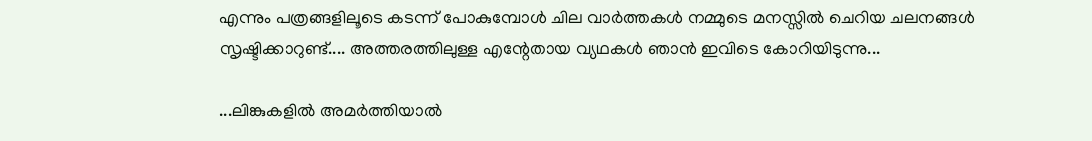എന്നും പത്രങ്ങളിലൂടെ കടന്ന് പോകുമ്പോള്‍ ചില വാര്‍ത്തകള്‍ നമ്മുടെ മനസ്സില്‍ ചെറിയ ചലനങ്ങള്‍ സൃഷ്ടിക്കാറുണ്ട്.... അത്തരത്തിലുള്ള എന്റേതായ വ്യഥകള്‍ ഞാന്‍ ഇവിടെ കോറിയിടുന്നു...

...ലിങ്കുകളില്‍ അമര്‍ത്തിയാല്‍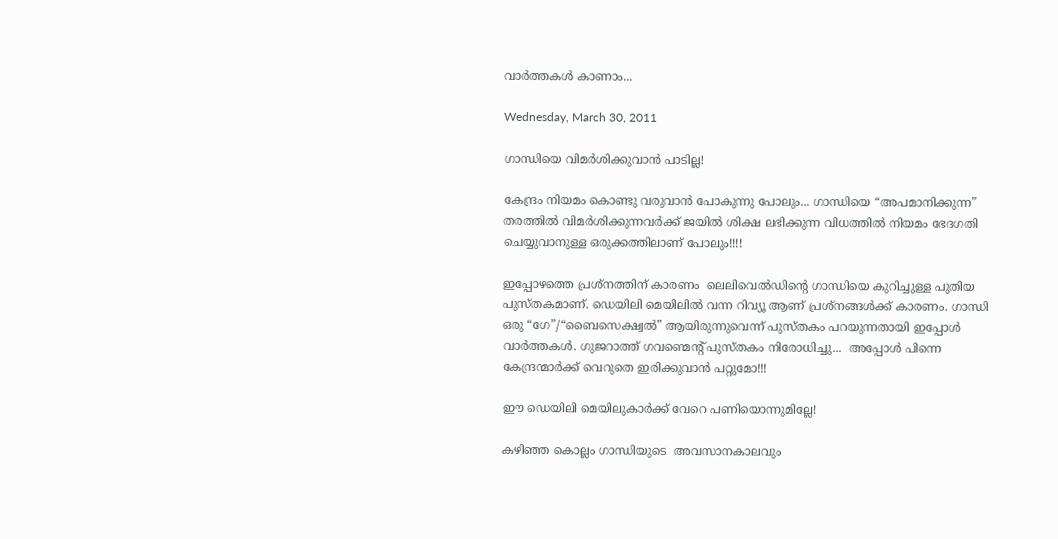വാര്‍ത്തകള്‍ കാണാം...

Wednesday, March 30, 2011

ഗാന്ധിയെ വിമര്‍ശിക്കുവാന്‍ പാടില്ല!

കേന്ദ്രം നിയമം കൊണ്ടു വരുവാന്‍ പോകുന്നു പോലും... ഗാന്ധിയെ “അപമാനിക്കുന്ന” തരത്തില്‍ വിമര്‍ശിക്കുന്നവര്‍ക്ക് ജയില്‍ ശിക്ഷ ലഭിക്കുന്ന വിധത്തില്‍ നിയമം ഭേദഗതി ചെയ്യുവാനുള്ള ഒരുക്കത്തിലാണ് പോലും!!!!

ഇപ്പോഴത്തെ പ്രശ്നത്തിന് കാരണം  ലെലിവെല്‍ഡിന്റെ ഗാന്ധിയെ കുറിച്ചുള്ള പുതിയ പുസ്തകമാണ്. ഡെയിലി മെയിലില്‍ വന്ന റിവ്യൂ ആണ് പ്രശ്നങ്ങള്‍ക്ക് കാരണം. ഗാന്ധി ഒരു “ഗേ”/“ബൈസെക്ഷ്വല്‍” ആയിരുന്നുവെന്ന് പുസ്തകം പറയുന്നതായി ഇപ്പോള്‍ വാര്‍ത്തകള്‍. ഗുജറാത്ത് ഗവണ്മെന്റ് പുസ്തകം നിരോധിച്ചു...  അപ്പോള്‍ പിന്നെ കേന്ദ്രന്മാര്‍ക്ക് വെറുതെ ഇരിക്കുവാന്‍ പറ്റുമോ!!!

ഈ ഡെയിലി മെയിലുകാര്‍ക്ക് വേറെ പണിയൊന്നുമില്ലേ!

കഴിഞ്ഞ കൊല്ലം ഗാന്ധിയുടെ  അവസാനകാലവും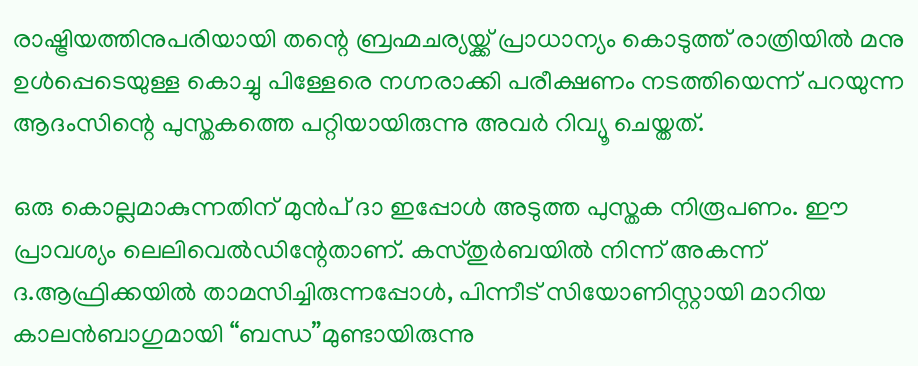രാഷ്ട്രിയത്തിനുപരിയായി തന്റെ ബ്രഹ്മചര്യയ്ക്ക് പ്രാധാന്യം കൊടുത്ത് രാത്രിയില്‍ മനു ഉള്‍പ്പെടെയുള്ള കൊച്ചു പിള്ളേരെ നഗ്നരാക്കി പരീക്ഷണം നടത്തിയെന്ന് പറയുന്ന ആദംസിന്റെ പുസ്തകത്തെ പറ്റിയായിരുന്നു അവര്‍ റിവ്യൂ ചെയ്തത്.

ഒരു കൊല്ലമാകുന്നതിന് മുന്‍പ് ദാ ഇപ്പോള്‍ അടുത്ത പുസ്തക നിരൂപണം. ഈ പ്രാവശ്യം ലെലിവെല്‍ഡിന്റേതാണ്. കസ്തുര്‍ബയില്‍ നിന്ന് അകന്ന് ദ.ആഫ്രിക്കയില്‍ താമസിച്ചിരുന്നപ്പോള്‍, പിന്നീട് സിയോണിസ്റ്റായി മാറിയ  കാലന്‍ബാഗുമായി “ബന്ധ”മുണ്ടായിരുന്നു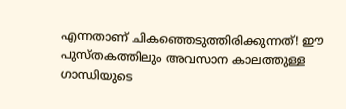എന്നതാണ് ചികഞ്ഞെടുത്തിരിക്കുന്നത്! ഈ പുസ്തകത്തിലും അവസാന കാലത്തുള്ള ഗാന്ധിയുടെ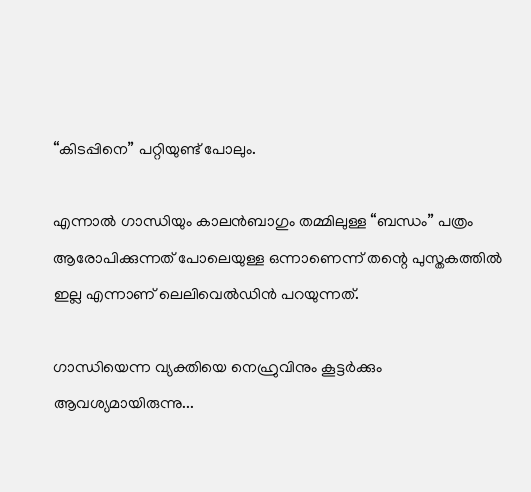“കിടപ്പിനെ” പറ്റിയുണ്ട് പോലും.

എന്നാല്‍ ഗാന്ധിയും കാലന്‍ബാഗും തമ്മിലുള്ള “ബന്ധം” പത്രം ആരോപിക്കുന്നത് പോലെയുള്ള ഒന്നാണെന്ന് തന്റെ പുസ്തകത്തില്‍ ഇല്ല എന്നാണ് ലെലിവെല്‍ഡിന്‍ പറയുന്നത്.

ഗാന്ധിയെന്ന വ്യക്തിയെ നെഹ്രുവിനും കൂട്ടര്‍ക്കും ആവശ്യമായിരുന്നു...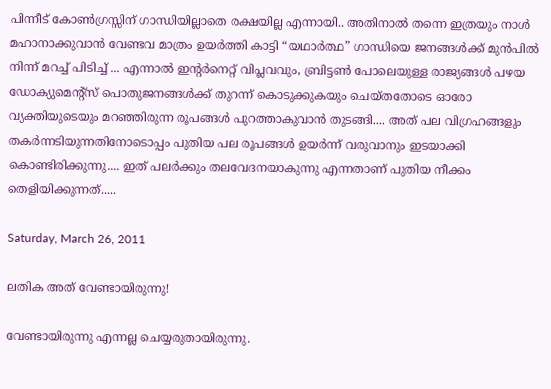പിന്നീട് കോണ്‍ഗ്രസ്സിന് ഗാന്ധിയില്ലാതെ രക്ഷയില്ല എന്നായി.. അതിനാല്‍ തന്നെ ഇത്രയും നാള്‍ മഹാനാക്കുവാന്‍ വേണ്ടവ മാത്രം ഉയര്‍ത്തി കാട്ടി “യഥാര്‍ത്ഥ” ഗാന്ധിയെ ജനങ്ങള്‍ക്ക് മുന്‍പില്‍ നിന്ന് മറച്ച് പിടിച്ച് ... എന്നാല്‍ ഇന്റര്‍നെറ്റ് വിപ്ലവവും, ബ്രിട്ടണ്‍ പോലെയുള്ള രാജ്യങ്ങള്‍ പഴയ ഡോക്യുമെന്റ്സ് പൊതുജനങ്ങള്‍ക്ക് തുറന്ന് കൊടുക്കുകയും ചെയ്തതോടെ ഓരോ വ്യക്തിയുടെയും മറഞ്ഞിരുന്ന രൂപങ്ങള്‍ പുറത്താകുവാന്‍ തുടങ്ങി.... അത് പല വിഗ്രഹങ്ങളും തകര്‍ന്നടിയുന്നതിനോടൊപ്പം പുതിയ പല രൂപങ്ങള്‍ ഉയര്‍ന്ന് വരുവാനും ഇടയാക്കി കൊണ്ടിരിക്കുന്നു.... ഇത് പലര്‍ക്കും തലവേദനയാകുന്നു എന്നതാണ് പുതിയ നീക്കം തെളിയിക്കുന്നത്.....

Saturday, March 26, 2011

ലതിക അത് വേണ്ടായിരുന്നു!

വേണ്ടായിരുന്നു എന്നല്ല ചെയ്യരുതായിരുന്നു.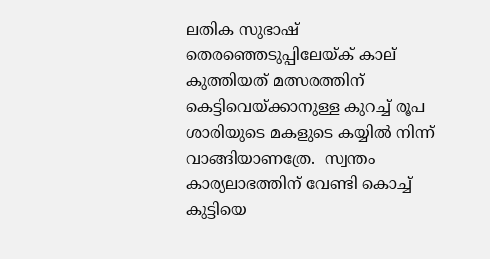ലതിക സുഭാഷ് തെരഞ്ഞെടുപ്പിലേയ്ക് കാല് കുത്തിയത് മത്സരത്തിന് കെട്ടിവെയ്ക്കാനുള്ള കുറച്ച് രൂപ ശാരിയുടെ മകളുടെ കയ്യില്‍ നിന്ന് വാങ്ങിയാണത്രേ.  സ്വന്തം കാര്യലാഭത്തിന് വേണ്ടി കൊച്ച് കുട്ടിയെ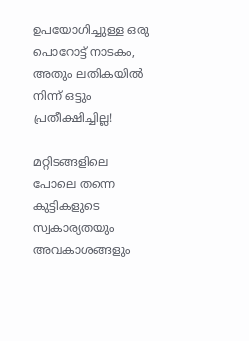ഉപയോഗിച്ചുള്ള ഒരു പൊറോട്ട് നാടകം, അതും ലതികയില്‍ നിന്ന് ഒട്ടും പ്രതീക്ഷിച്ചില്ല!

മറ്റിടങ്ങളിലെ പോലെ തന്നെ കുട്ടികളുടെ സ്വകാര്യതയും അവകാശങ്ങളും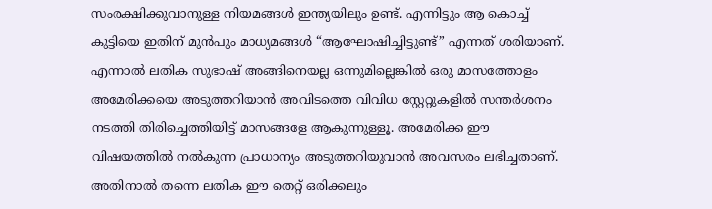സംരക്ഷിക്കുവാനുള്ള നിയമങ്ങള്‍ ഇന്ത്യയിലും ഉണ്ട്. എന്നിട്ടും ആ കൊച്ച് കുട്ടിയെ ഇതിന് മുന്‍പും മാധ്യമങ്ങള്‍ “ആഘോഷിച്ചിട്ടുണ്ട്” എന്നത് ശരിയാണ്.  എന്നാല്‍ ലതിക സുഭാഷ് അങ്ങിനെയല്ല ഒന്നുമില്ലെങ്കില്‍ ഒരു മാസത്തോളം അമേരിക്കയെ അടുത്തറിയാന്‍ അവിടത്തെ വിവിധ സ്റ്റേറ്റുകളില്‍ സന്തര്‍ശനം നടത്തി തിരിച്ചെത്തിയിട്ട് മാസങ്ങളേ ആകുന്നുള്ളൂ. അമേരിക്ക ഈ വിഷയത്തില്‍ നല്‍കുന്ന പ്രാധാന്യം അടുത്തറിയുവാന്‍ അവസരം ലഭിച്ചതാണ്. അതിനാല്‍ തന്നെ ലതിക ഈ തെറ്റ് ഒരിക്കലും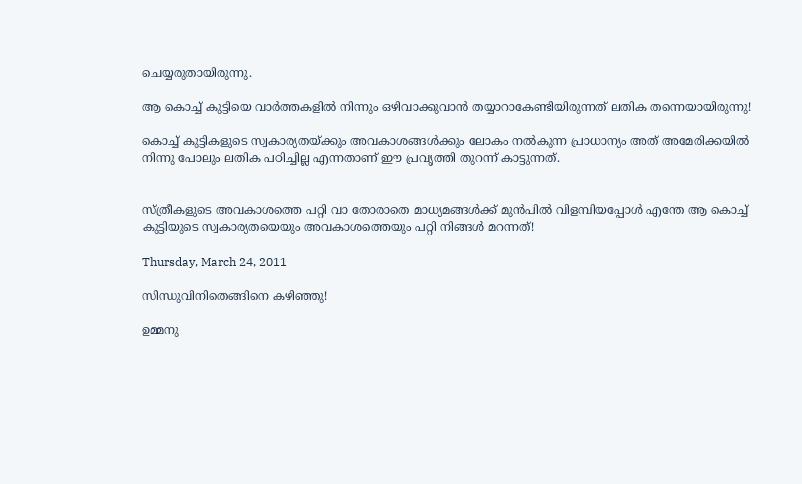ചെയ്യരുതായിരുന്നു.

ആ കൊച്ച് കുട്ടിയെ വാര്‍ത്തകളില്‍ നിന്നും ഒഴിവാക്കുവാന്‍ തയ്യാറാകേണ്ടിയിരുന്നത് ലതിക തന്നെയായിരുന്നു!

കൊച്ച് കുട്ടികളുടെ സ്വകാര്യതയ്ക്കും അവകാശങ്ങള്‍ക്കും ലോകം നല്‍കുന്ന പ്രാധാന്യം അത് അമേരിക്കയില്‍ നിന്നു പോലും ലതിക പഠിച്ചില്ല എന്നതാണ് ഈ പ്രവൃത്തി തുറന്ന് കാട്ടുന്നത്.


സ്ത്രീകളുടെ അവകാശത്തെ പറ്റി വാ തോരാതെ മാധ്യമങ്ങള്‍ക്ക് മുന്‍പില്‍ വിളമ്പിയപ്പോള്‍ എന്തേ ആ കൊച്ച് കുട്ടിയുടെ സ്വകാര്യതയെയും അവകാശത്തെയും പറ്റി നിങ്ങള്‍ മറന്നത്!

Thursday, March 24, 2011

സിന്ധുവിനിതെങ്ങിനെ കഴിഞ്ഞു!

ഉമ്മനു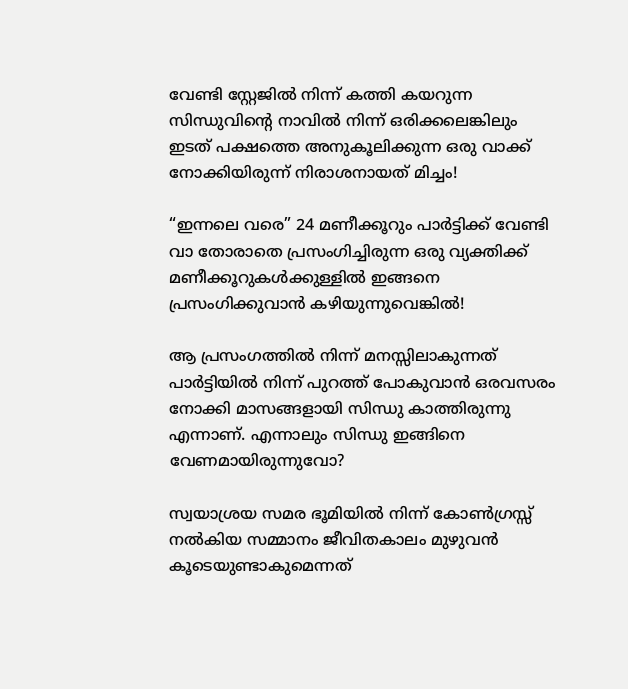വേണ്ടി സ്റ്റേജില്‍ നിന്ന് കത്തി കയറുന്ന സിന്ധുവിന്റെ നാവില്‍ നിന്ന് ഒരിക്കലെങ്കിലും ഇടത് പക്ഷത്തെ അനുകൂലിക്കുന്ന ഒരു വാക്ക് നോക്കിയിരുന്ന് നിരാശനായത് മിച്ചം!

“ഇന്നലെ വരെ” 24 മണീക്കൂറും പാര്‍ട്ടിക്ക് വേണ്ടി വാ തോരാതെ പ്രസംഗിച്ചിരുന്ന ഒരു വ്യക്തിക്ക് മണീക്കൂറുകള്‍ക്കുള്ളില്‍ ഇങ്ങനെ പ്രസംഗിക്കുവാന്‍ കഴിയുന്നുവെങ്കില്‍!

ആ പ്രസംഗത്തില്‍ നിന്ന് മനസ്സിലാകുന്നത് പാര്‍ട്ടിയില്‍ നിന്ന് പുറത്ത് പോകുവാന്‍ ഒരവസരം നോക്കി മാസങ്ങളായി സിന്ധു കാത്തിരുന്നു എന്നാണ്. എന്നാലും സിന്ധു ഇങ്ങിനെ വേണമായിരുന്നുവോ?

സ്വയാശ്രയ സമര ഭൂമിയില്‍ നിന്ന് കോണ്‍ഗ്രസ്സ് നല്‍കിയ സമ്മാനം ജീവിതകാലം മുഴുവന്‍ കൂടെയുണ്ടാകുമെന്നത്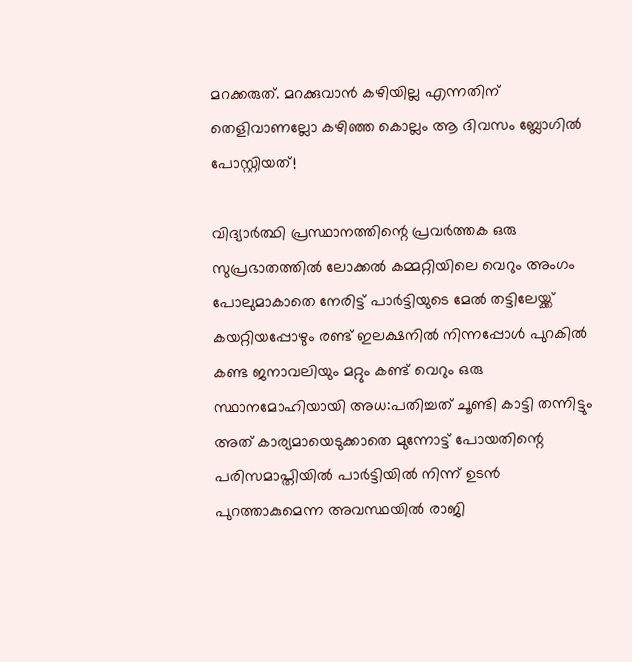മറക്കരുത്. മറക്കുവാന്‍ കഴിയില്ല എന്നതിന് തെളിവാണല്ലോ കഴിഞ്ഞ കൊല്ലം ആ ദിവസം ബ്ലോഗില്‍ പോസ്റ്റിയത്!

വിദ്യാര്‍ത്ഥി പ്രസ്ഥാനത്തിന്റെ പ്രവര്‍ത്തക ഒരു സുപ്രഭാതത്തില്‍ ലോക്കല്‍ കമ്മറ്റിയിലെ വെറും അംഗം പോലുമാകാതെ നേരിട്ട് പാര്‍ട്ടിയുടെ മേല്‍ തട്ടിലേയ്ക്ക് കയറ്റിയപ്പോഴും രണ്ട് ഇലക്ഷനില്‍ നിന്നപ്പോള്‍ പുറകില്‍ കണ്ട ജനാവലിയും മറ്റും കണ്ട് വെറും ഒരു സ്ഥാനമോഹിയായി അധ:പതിച്ചത് ചൂണ്ടി കാട്ടി തന്നിട്ടും അത് കാര്യമായെടുക്കാതെ മുന്നോട്ട് പോയതിന്റെ പരിസമാപ്തിയില്‍ പാര്‍ട്ടിയില്‍ നിന്ന് ഉടന്‍ പുറത്താകുമെന്ന അവസ്ഥയില്‍ രാജി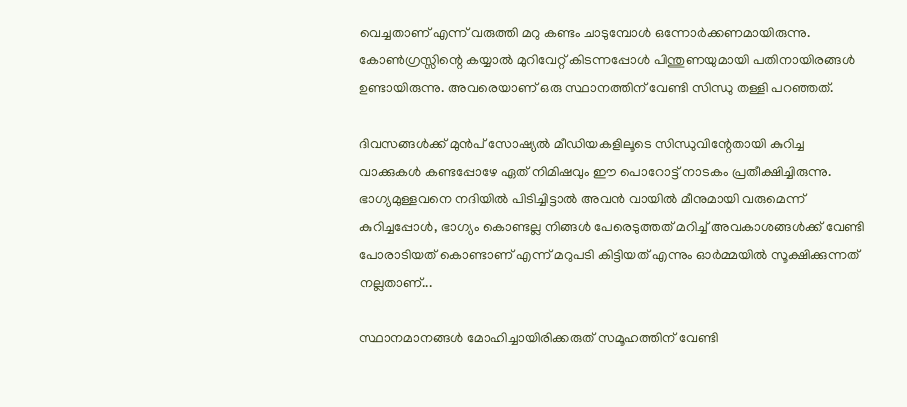വെച്ചതാണ് എന്ന് വരുത്തി മറു കണ്ടം ചാടുമ്പോള്‍ ഒന്നോര്‍ക്കണമായിരുന്നു. കോണ്‍ഗ്രസ്സിന്റെ കയ്യാല്‍ മുറിവേറ്റ് കിടന്നപ്പോള്‍ പിന്തുണയുമായി പതിനായിരങ്ങള്‍ ഉണ്ടായിരുന്നു. അവരെയാണ് ഒരു സ്ഥാനത്തിന് വേണ്ടി സിന്ധു തള്ളി പറഞ്ഞത്.

ദിവസങ്ങള്‍ക്ക് മുന്‍പ് സോഷ്യല്‍ മീഡിയകളിലൂടെ സിന്ധുവിന്റേതായി കുറിച്ച വാക്കുകള്‍ കണ്ടപ്പോഴേ ഏത് നിമിഷവും ഈ പൊറോട്ട് നാടകം പ്രതീക്ഷിച്ചിരുന്നു. ഭാഗ്യമുള്ളവനെ നദിയില്‍ പിടിച്ചിട്ടാല്‍ അവന്‍ വായില്‍ മീനുമായി വരുമെന്ന് കുറിച്ചപ്പോള്‍, ഭാഗ്യം കൊണ്ടല്ല നിങ്ങള്‍ പേരെടുത്തത് മറിച്ച് അവകാശങ്ങള്‍ക്ക് വേണ്ടി പോരാടിയത് കൊണ്ടാണ് എന്ന് മറുപടി കിട്ടിയത് എന്നും ഓര്‍മ്മയില്‍ സൂക്ഷിക്കുന്നത് നല്ലതാണ്...

സ്ഥാനമാനങ്ങള്‍ മോഹിച്ചായിരിക്കരുത് സമൂഹത്തിന് വേണ്ടി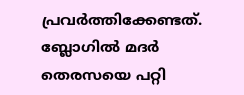പ്രവര്‍ത്തിക്കേണ്ടത്. ബ്ലോഗില്‍ മദര്‍ തെരസയെ പറ്റി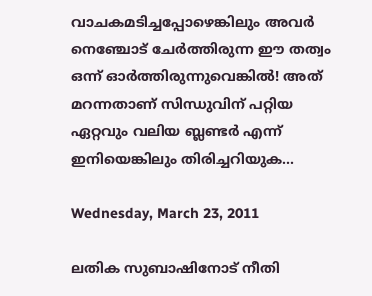വാചകമടിച്ചപ്പോഴെങ്കിലും അവര്‍ നെഞ്ചോട് ചേര്‍ത്തിരുന്ന ഈ തത്വം ഒന്ന് ഓര്‍ത്തിരുന്നുവെങ്കില്‍! അത് മറന്നതാണ് സിന്ധുവിന് പറ്റിയ ഏറ്റവും വലിയ ബ്ലണ്ടര്‍ എന്ന് ഇനിയെങ്കിലും തിരിച്ചറിയുക...

Wednesday, March 23, 2011

ലതിക സുബാഷിനോട് നീതി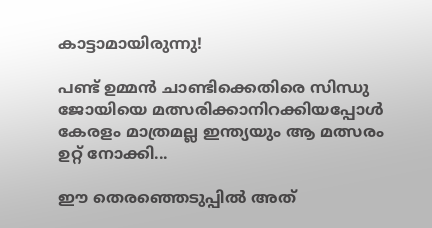കാട്ടാമായിരുന്നു!

പണ്ട് ഉമ്മന്‍ ചാണ്ടിക്കെതിരെ സിന്ധു ജോയിയെ മത്സരിക്കാനിറക്കിയപ്പോള്‍ കേരളം മാത്രമല്ല ഇന്ത്യയും ആ മത്സരം ഉറ്റ് നോക്കി...

ഈ തെരഞ്ഞെടുപ്പില്‍ അത്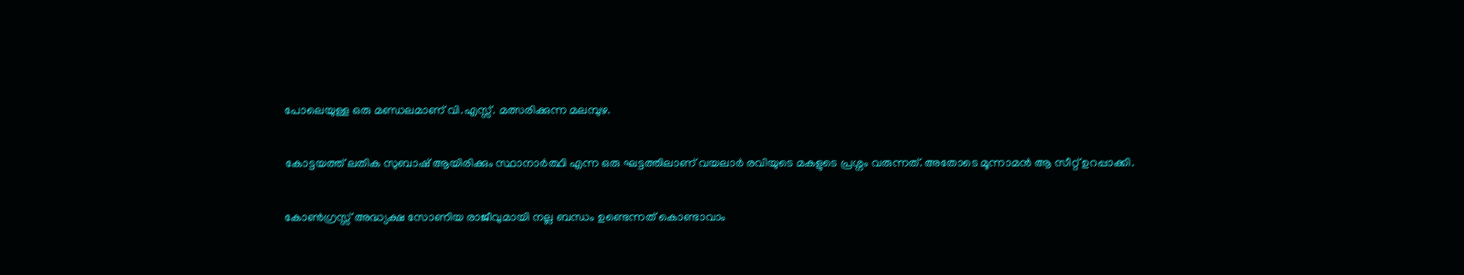പോലെയുള്ള ഒരു മണ്ഡലമാണ് വി.എസ്സ്. മത്സരിക്കുന്ന മലമ്പുഴ.

കോട്ടയത്ത് ലതിക സുബാഷ് ആയിരിക്കും സ്ഥാനാര്‍ത്ഥി എന്ന ഒരു ഘട്ടത്തിലാണ് വയലാര്‍ രവിയുടെ മകളുടെ പ്രശ്നം വരുന്നത്. അതോടെ മൂന്നാമന്‍ ആ സീറ്റ് ഉറപ്പാക്കി.

കോണ്‍ഗ്രസ്സ് അദ്ധ്യക്ഷ സോണിയ രാജീവുമായി നല്ല ബന്ധം ഉണ്ടെന്നത് കൊണ്ടാവാം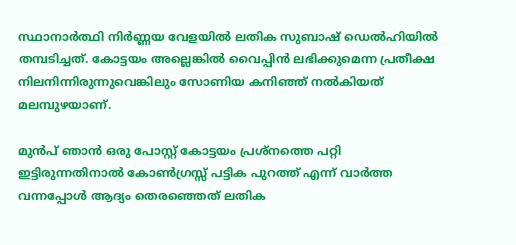സ്ഥാനാര്‍ത്ഥി നിര്‍ണ്ണയ വേളയില്‍ ലതിക സുബാഷ് ഡെല്‍ഹിയില്‍ തമ്പടിച്ചത്. കോട്ടയം അല്ലെങ്കില്‍ വൈപ്പിന്‍ ലഭിക്കുമെന്ന പ്രതീക്ഷ നിലനിന്നിരുന്നുവെങ്കിലും സോണിയ കനിഞ്ഞ് നല്‍കിയത് മലമ്പുഴയാണ്.

മുന്‍പ് ഞാന്‍ ഒരു പോസ്റ്റ് കോട്ടയം പ്രശ്നത്തെ പറ്റി ഇട്ടിരുന്നതിനാല്‍ കോണ്‍ഗ്രസ്സ് പട്ടിക പുറത്ത് എന്ന് വാര്‍ത്ത വന്നപ്പോള്‍ ആദ്യം തെരഞ്ഞെത് ലതിക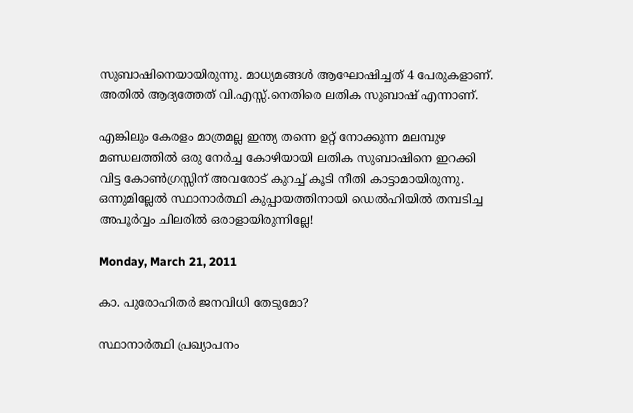സുബാഷിനെയായിരുന്നു. മാധ്യമങ്ങള്‍ ആഘോഷിച്ചത് 4 പേരുകളാണ്. അതില്‍ ആദ്യത്തേത് വി.എസ്സ്.നെതിരെ ലതിക സുബാഷ് എന്നാണ്.

എങ്കിലും കേരളം മാത്രമല്ല ഇന്ത്യ തന്നെ ഉറ്റ് നോക്കുന്ന മലമ്പുഴ മണ്ഡലത്തില്‍ ഒരു നേര്‍ച്ച കോഴിയായി ലതിക സുബാഷിനെ ഇറക്കി വിട്ട കോണ്‍ഗ്രസ്സിന് അവരോട് കുറച്ച് കൂടി നീതി കാട്ടാമായിരുന്നു. ഒന്നുമില്ലേല്‍ സ്ഥാനാര്‍ത്ഥി കുപ്പായത്തിനായി ഡെല്‍ഹിയില്‍ തമ്പടിച്ച അപൂര്‍വ്വം ചിലരില്‍ ഒരാളായിരുന്നില്ലേ!

Monday, March 21, 2011

കാ. പുരോഹിതര്‍ ജനവിധി തേടുമോ?

സ്ഥാനാര്‍ത്ഥി പ്രഖ്യാപനം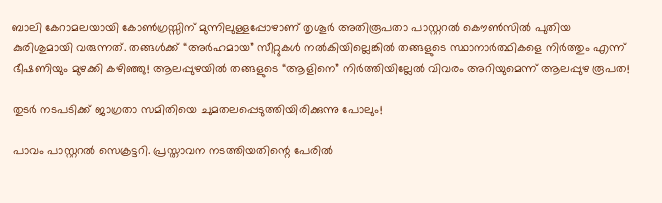ബാലി കേറാമലയായി കോണ്‍ഗ്രസ്സിന് മുന്നിലുള്ളപ്പോഴാണ് തൃശൂര്‍ അതിരൂപതാ പാസ്റ്ററല്‍ കൌണ്‍സില്‍ പുതിയ കുരിശുമായി വരുന്നത്. തങ്ങള്‍ക്ക് “അര്‍ഹമായ” സീറ്റുകള്‍ നല്‍കിയില്ലെങ്കില്‍ തങ്ങളുടെ സ്ഥാനാര്‍ത്ഥികളെ നിര്‍ത്തും എന്ന് ഭീഷണിയും മുഴക്കി കഴിഞ്ഞു! ആലപ്പുഴയില്‍ തങ്ങളുടെ “ആളിനെ” നിര്‍ത്തിയില്ലേല്‍ വിവരം അറിയുമെന്ന് ആലപ്പുഴ രൂപത!

തുടര്‍ നടപടിക്ക് ജാഗ്രതാ സമിതിയെ ചുമതലപ്പെടുത്തിയിരിക്കുന്നു പോലും!

പാവം പാസ്റ്ററല്‍ സെക്രട്ടറി. പ്രസ്താവന നടത്തിയതിന്റെ പേരില്‍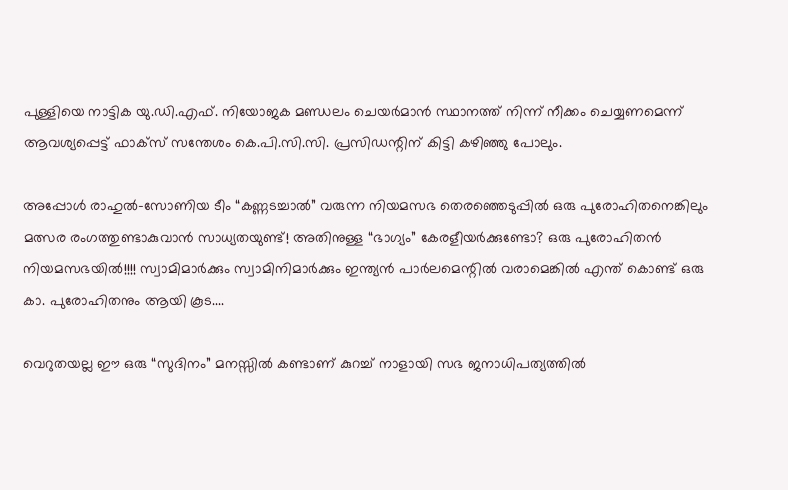പുള്ളിയെ നാട്ടിക യു.ഡി.എഫ്. നിയോജക മണ്ഡലം ചെയര്‍മാന്‍ സ്ഥാനത്ത് നിന്ന് നീക്കം ചെയ്യണമെന്ന് ആവശ്യപ്പെട്ട് ഫാക്സ് സന്തേശം കെ.പി.സി.സി. പ്രസിഡന്റിന് കിട്ടി കഴിഞ്ഞു പോലും.

അപ്പോള്‍ രാഹുല്‍-സോണിയ ടീം “കണ്ണടച്ചാല്‍‍” വരുന്ന നിയമസഭ തെരഞ്ഞെടുപ്പില്‍ ഒരു പുരോഹിതനെങ്കിലും മത്സര രംഗത്തുണ്ടാകുവാന്‍ സാധ്യതയുണ്ട്! അതിനുള്ള “ഭാഗ്യം” കേരളീയര്‍ക്കുണ്ടോ? ഒരു പുരോഹിതന്‍ നിയമസഭയില്‍!!!! സ്വാമിമാര്‍ക്കും സ്വാമിനിമാര്‍ക്കും ഇന്ത്യന്‍ പാര്‍ലമെന്റില്‍ വരാമെങ്കില്‍ എന്ത് കൊണ്ട് ഒരു കാ. പുരോഹിതനും ആയി കൂട....

വെറുതയല്ല ഈ ഒരു “സുദിനം” മനസ്സില്‍ കണ്ടാണ് കുറച്ച് നാളായി സഭ ജനാധിപത്യത്തില്‍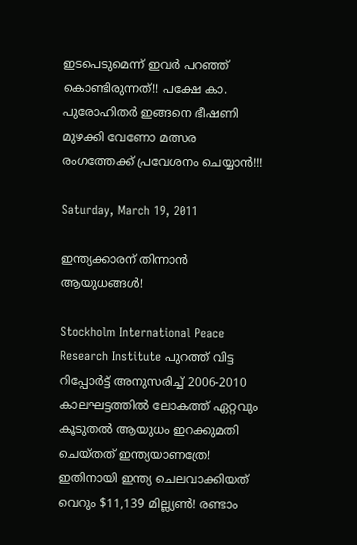ഇടപെടുമെന്ന് ഇവര്‍ പറഞ്ഞ് കൊണ്ടിരുന്നത്!! പക്ഷേ കാ. പുരോഹിതര്‍ ഇങ്ങനെ ഭീഷണി മുഴക്കി വേണോ മത്സര രംഗത്തേക്ക് പ്രവേശനം ചെയ്യാന്‍!!!

Saturday, March 19, 2011

ഇന്ത്യക്കാരന് തിന്നാന്‍ ആയുധങ്ങള്‍!

Stockholm International Peace Research Institute പുറത്ത് വിട്ട റിപ്പോര്‍ട്ട് അനുസരിച്ച് 2006-2010 കാലഘട്ടത്തില്‍ ലോകത്ത് ഏറ്റവും കൂടുതല്‍ ആയുധം ഇറക്കുമതി ചെയ്തത് ഇന്ത്യയാണത്രേ! ഇതിനായി ഇന്ത്യ ചെലവാക്കിയത് വെറും $11,139 മില്ല്യണ്‍! രണ്ടാം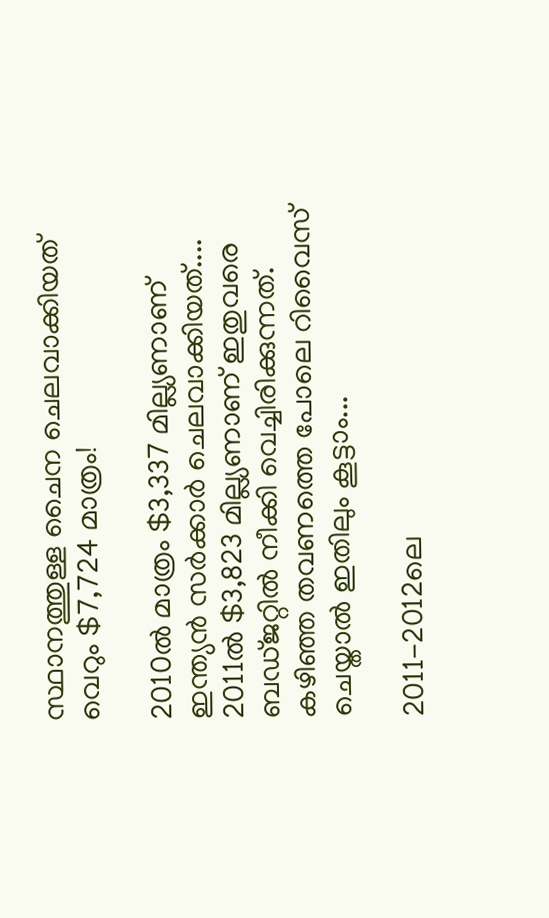സ്ഥാനത്തുള്ള ചൈന ചെലവാക്കിയത് വെറും $7,724 മാത്രം!

2010ല്‍ മാത്രം $3,337 മില്ല്യണാണ് ഇന്ത്യന്‍ സര്‍ക്കാര്‍ ചെലവാക്കിയത്.... 2011ല്‍ $3,823 മില്ല്യണാണ് ഇതുവരെ ബഡ്ജറ്റില്‍ നീക്കി വെച്ചിരിക്കുന്നത്. കഴിഞ്ഞ തവണത്തെ പോലെ റിവൈസ് ചെയ്താല്‍ ഇതിലും കൂട്ടാം...

2011-2012ലെ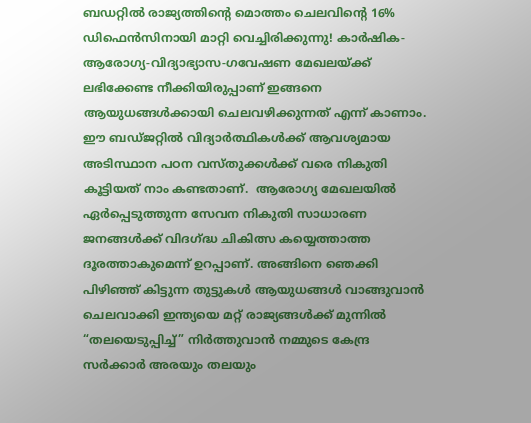ബഡറ്റില്‍ രാജ്യത്തിന്റെ മൊത്തം ചെലവിന്റെ 16% ഡിഫെന്‍സിനായി മാറ്റി വെച്ചിരിക്കുന്നു! കാര്‍ഷിക-ആരോഗ്യ-വിദ്യാഭ്യാസ-ഗവേഷണ മേഖലയ്ക്ക് ലഭിക്കേണ്ട നീക്കിയിരുപ്പാണ് ഇങ്ങനെ ആയുധങ്ങള്‍ക്കായി ചെലവഴിക്കുന്നത് എന്ന് കാണാം. ഈ ബഡ്ജറ്റില്‍ വിദ്യാര്‍ത്ഥികള്‍ക്ക് ആവശ്യമായ അടിസ്ഥാന പഠന വസ്തുക്കള്‍ക്ക് വരെ നികുതി കൂട്ടിയത് നാം കണ്ടതാണ്.  ആരോഗ്യ മേഖലയില്‍ ഏര്‍പ്പെടുത്തുന്ന സേവന നികുതി സാധാരണ ജനങ്ങള്‍ക്ക് വിദഗ്ദ്ധ ചികിത്സ കയ്യെത്താത്ത ദൂരത്താകുമെന്ന് ഉറപ്പാണ്. അങ്ങിനെ ഞെക്കി പിഴിഞ്ഞ് കിട്ടുന്ന തുട്ടുകള്‍ ആയുധങ്ങള്‍ വാങ്ങുവാന്‍ ചെലവാക്കി ഇന്ത്യയെ മറ്റ് രാജ്യങ്ങള്‍ക്ക് മുന്നില്‍ “തലയെടുപ്പിച്ച്” നിര്‍ത്തുവാന്‍ നമ്മുടെ കേന്ദ്ര സര്‍ക്കാര്‍ അരയും തലയും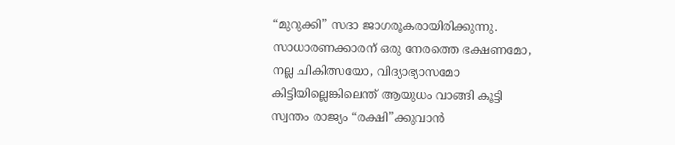“മുറുക്കി” സദാ ജാഗരൂകരായിരിക്കുന്നു. സാധാരണക്കാരന് ഒരു നേരത്തെ ഭക്ഷണമോ, നല്ല ചികിത്സയോ, വിദ്യാഭ്യാസമോ കിട്ടിയില്ലെങ്കിലെന്ത് ആയുധം വാങ്ങി കൂട്ടി സ്വന്തം രാജ്യം “രക്ഷി”ക്കുവാന്‍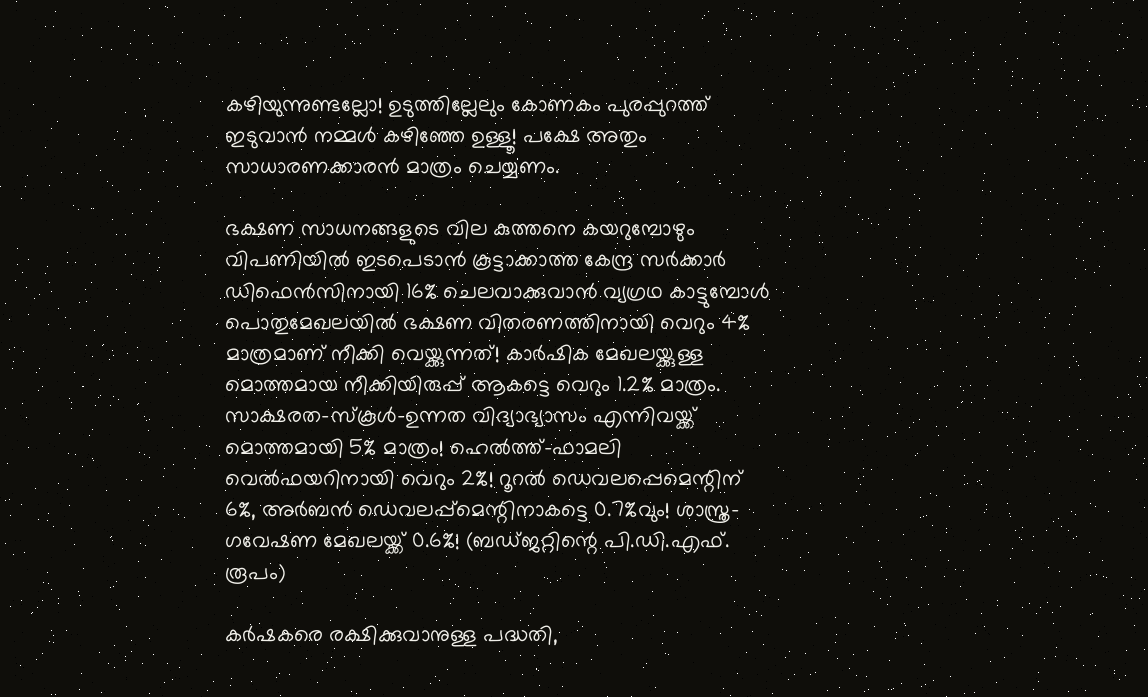കഴിയുന്നുണ്ടല്ലോ! ഉടുത്തില്ലേലും കോണകം പുരപ്പുറത്ത് ഇടുവാന്‍ നമ്മള്‍ കഴിഞ്ഞേ ഉള്ളൂ! പക്ഷേ അതും സാധാരണക്കാരന്‍ മാത്രം ചെയ്യണം.

ഭക്ഷണ സാധനങ്ങളുടെ വില കുത്തനെ കയറുമ്പോഴും വിപണിയില്‍ ഇടപെടാന്‍ കൂട്ടാക്കാത്ത കേന്ദ്ര സര്‍ക്കാര്‍ ഡിഫെന്‍സിനായി 16% ചെലവാക്കുവാന്‍ വ്യഗ്രഥ കാട്ടുമ്പോള്‍ പൊതുമേഖലയില്‍ ഭക്ഷണ വിതരണത്തിനായി വെറും 4% മാത്രമാണ് നീക്കി വെയ്ക്കുന്നത്! കാര്‍ഷിക മേഖലയ്ക്കുള്ള മൊത്തമായ നീക്കിയിരുപ്പ് ആകട്ടെ വെറും 1.2% മാത്രം. സാക്ഷരത-സ്കൂള്‍-ഉന്നത വിദ്യാഭ്യാസം എന്നിവയ്ക്ക് മൊത്തമായി 5% മാത്രം! ഹെല്‍ത്ത്-ഫാമലി വെല്‍ഫയറിനായി വെറും 2%! റൂറല്‍ ഡെവലപ്പെമെന്റിന് 6%, അര്‍ബന്‍ ഡെവലപ്പ്മെന്റിനാകട്ടെ 0.7%വും! ശാസ്ത്ര-ഗവേഷണ മേഖലയ്ക്ക് 0.6%! (ബഡ്ജറ്റിന്റെ പി.ഡി.എഫ്. രൂപം)

കര്‍ഷകരെ രക്ഷിക്കുവാനുള്ള പദ്ധതി,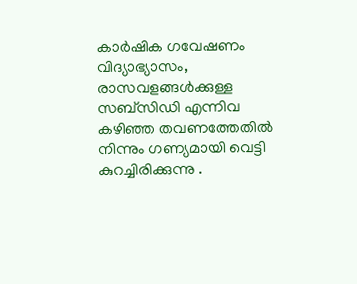കാര്‍ഷിക ഗവേഷണം വിദ്യാഭ്യാസം, രാസവളങ്ങള്‍ക്കുള്ള സബ്സിഡി എന്നിവ കഴിഞ്ഞ തവണത്തേതില്‍ നിന്നും ഗണ്യമായി വെട്ടി കുറച്ചിരിക്കുന്നു .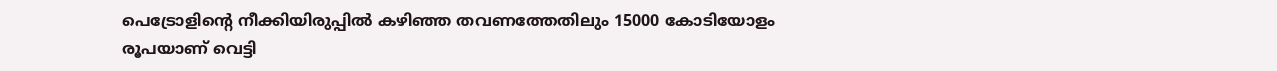പെട്രോളിന്റെ നീക്കിയിരുപ്പില്‍ കഴിഞ്ഞ തവണത്തേതിലും 15000 കോടിയോളം രൂപയാണ് വെട്ടി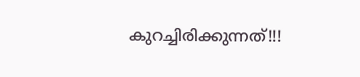കുറച്ചിരിക്കുന്നത്!!!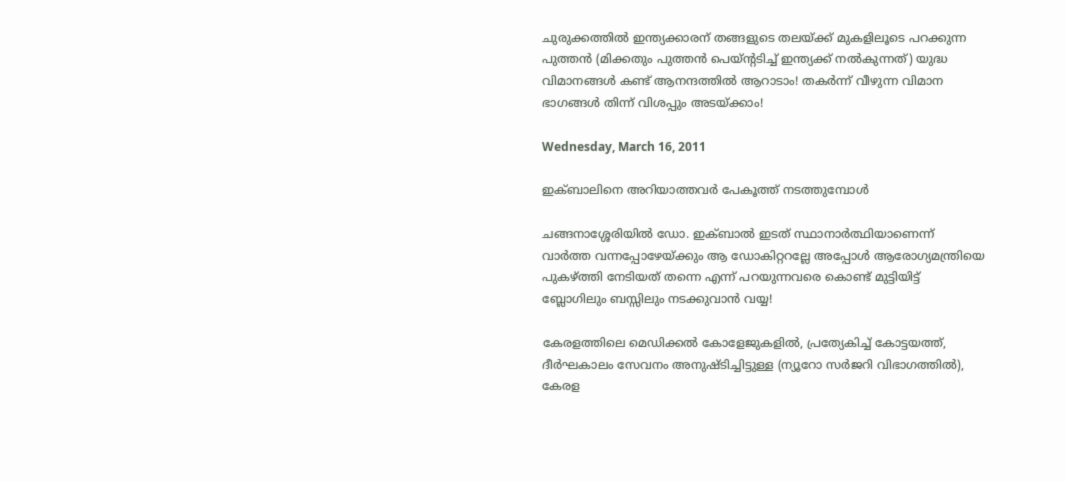ചുരുക്കത്തില്‍ ഇന്ത്യക്കാരന് തങ്ങളുടെ തലയ്ക്ക് മുകളിലൂടെ പറക്കുന്ന പുത്തന്‍ (മിക്കതും പുത്തന്‍ പെയ്ന്റടിച്ച് ഇന്ത്യക്ക് നല്‍കുന്നത്) യുദ്ധ വിമാനങ്ങള്‍ കണ്ട് ആനന്ദത്തില്‍ ആറാടാം! തകര്‍ന്ന് വീഴുന്ന വിമാന ഭാഗങ്ങള്‍ തിന്ന് വിശപ്പും അടയ്ക്കാം!

Wednesday, March 16, 2011

ഇക്ബാലിനെ അറിയാത്തവര്‍ പേകൂത്ത് നടത്തുമ്പോള്‍

ചങ്ങനാശ്ശേരിയില്‍ ഡോ. ഇക്ബാല്‍ ഇടത് സ്ഥാനാര്‍ത്ഥിയാണെന്ന് വാര്‍ത്ത വന്നപ്പോഴേയ്ക്കും ആ ഡോകിറ്ററല്ലേ അപ്പോള്‍ ആരോഗ്യമന്ത്രിയെ പുകഴ്ത്തി നേടിയത് തന്നെ എന്ന് പറയുന്നവരെ കൊണ്ട് മുട്ടിയിട്ട് ബ്ലോഗിലും ബസ്സിലും നടക്കുവാന്‍ വയ്യ!

കേരളത്തിലെ മെഡിക്കല്‍ കോളേജുകളില്‍, പ്രത്യേകിച്ച് കോട്ടയത്ത്, ദീര്‍ഘകാലം സേവനം അനുഷ്ടിച്ചിട്ടുള്ള (ന്യൂറോ സര്‍ജറി വിഭാഗത്തില്‍), കേരള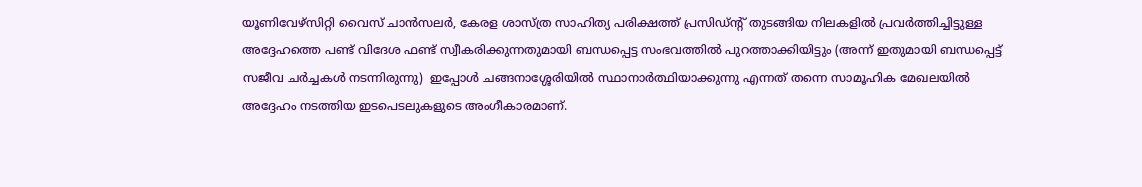യൂണിവേഴ്സിറ്റി വൈസ് ചാന്‍സലര്‍, കേരള ശാസ്ത്ര സാഹിത്യ പരിക്ഷത്ത് പ്രസിഡ്ന്റ് തുടങ്ങിയ നിലകളില്‍ പ്രവര്‍ത്തിച്ചിട്ടുള്ള അദ്ദേഹത്തെ പണ്ട് വിദേശ ഫണ്ട് സ്വീകരിക്കുന്നതുമായി ബന്ധപ്പെട്ട സംഭവത്തില്‍ പുറത്താക്കിയിട്ടും (അന്ന് ഇതുമായി ബന്ധപ്പെട്ട് സജീവ ചര്‍ച്ചകള്‍ നടന്നിരുന്നു‍)  ഇപ്പോള്‍ ചങ്ങനാശ്ശേരിയില്‍ സ്ഥാനാര്‍ത്ഥിയാക്കുന്നു എന്നത് തന്നെ സാമൂഹിക മേഖലയില്‍ അദ്ദേഹം നടത്തിയ ഇടപെടലുകളുടെ അംഗീകാരമാണ്.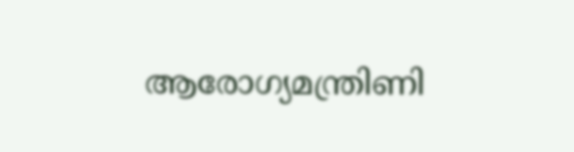ആരോഗ്യമന്ത്രിണി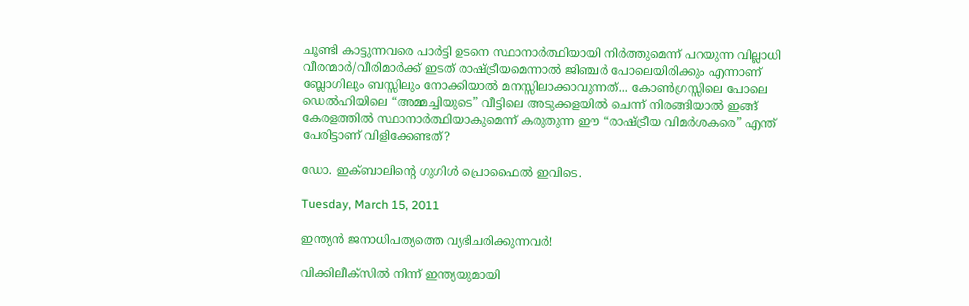ചൂണ്ടി കാട്ടുന്നവരെ പാര്‍ട്ടി ഉടനെ സ്ഥാനാര്‍ത്ഥിയായി നിര്‍ത്തുമെന്ന് പറയുന്ന വില്ലാധി വീരന്മാര്‍/വീരിമാര്‍ക്ക് ഇടത് രാഷ്ട്രീയമെന്നാല്‍ ജിഞ്ചര്‍ പോലെയിരിക്കും എന്നാണ് ബ്ലോഗിലും ബസ്സിലും നോക്കിയാല്‍ മനസ്സിലാക്കാവുന്നത്... കോണ്‍ഗ്രസ്സിലെ പോലെ ഡെല്‍ഹിയിലെ “അമ്മച്ചിയുടെ” വീട്ടിലെ അടുക്കളയില്‍ ചെന്ന് നിരങ്ങിയാല്‍ ഇങ്ങ് കേരളത്തില്‍ സ്ഥാനാര്‍ത്ഥിയാകുമെന്ന് കരുതുന്ന ഈ “രാഷ്ട്രീയ വിമര്‍ശകരെ” എന്ത് പേരിട്ടാണ് വിളിക്കേണ്ടത്?

ഡോ. ഇക്ബാലിന്റെ ഗുഗിള്‍ പ്രൊഫൈല്‍ ഇവിടെ.

Tuesday, March 15, 2011

ഇന്ത്യന്‍ ജനാധിപത്യത്തെ വ്യഭിചരിക്കുന്നവര്‍!

വിക്കിലീക്സില്‍ നിന്ന് ഇന്ത്യയുമായി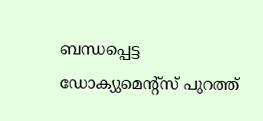ബന്ധപ്പെട്ട ഡോക്യുമെന്റ്സ് പുറത്ത്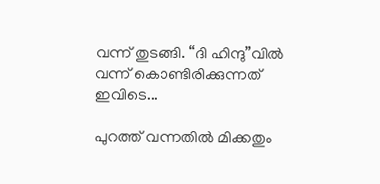വന്ന് തുടങ്ങി. “ദി ഹിന്ദു”വില്‍ വന്ന് കൊണ്ടിരിക്കുന്നത് ഇവിടെ...

പുറത്ത് വന്നതില്‍ മിക്കതും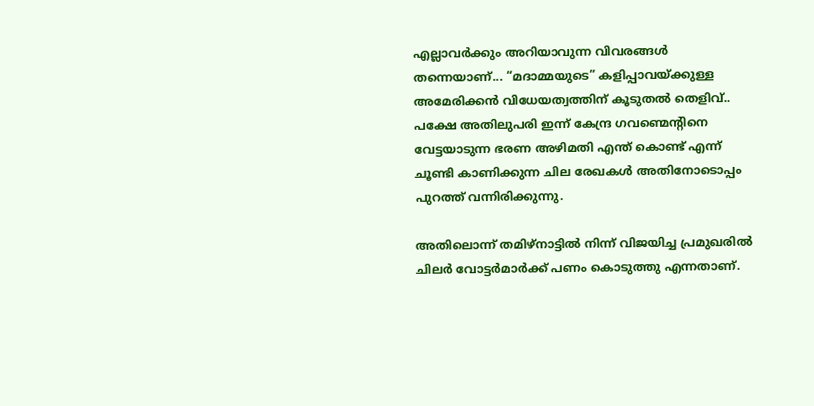എല്ലാവര്‍ക്കും അറിയാവുന്ന വിവരങ്ങള്‍ തന്നെയാണ്... “മദാമ്മയുടെ” കളിപ്പാവയ്ക്കുള്ള അമേരിക്കന്‍ വിധേയത്വത്തിന് കൂടുതല്‍ തെളിവ്.. പക്ഷേ അതിലുപരി ഇന്ന് കേന്ദ്ര ഗവണ്മെന്റിനെ വേട്ടയാടുന്ന ഭരണ അഴിമതി എന്ത് കൊണ്ട് എന്ന് ചൂണ്ടി കാണിക്കുന്ന ചില രേഖകള്‍ അതിനോടൊപ്പം പുറത്ത് വന്നിരിക്കുന്നു.

അതിലൊന്ന് തമിഴ്നാട്ടില്‍ നിന്ന് വിജയിച്ച പ്രമുഖരില്‍ ചിലര്‍ വോട്ടര്‍മാര്‍ക്ക് പണം കൊടുത്തു എന്നതാണ്.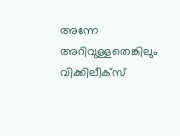അന്നേ അറിവുള്ളതെങ്കിലും വിക്കിലീക്സ്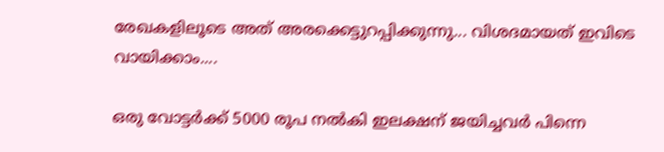രേഖകളിലൂടെ അത് അരക്കെട്ടുറപ്പിക്കുന്നു... വിശദമായത് ഇവിടെ വായിക്കാം....

ഒരു വോട്ടര്‍ക്ക് 5000 രൂപ നല്‍കി ഇലക്ഷന് ജയിച്ചവര്‍ പിന്നെ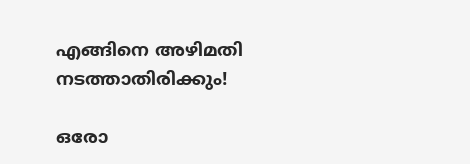എങ്ങിനെ അഴിമതി നടത്താതിരിക്കും!

ഒരോ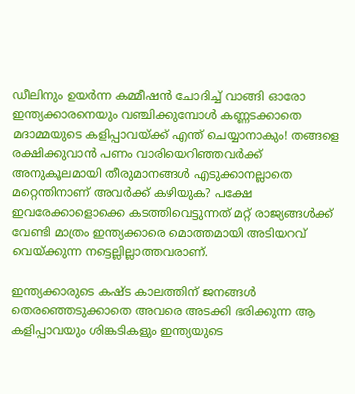ഡീലിനും ഉയര്‍ന്ന കമ്മീഷന്‍ ചോദിച്ച് വാങ്ങി ഓരോ ഇന്ത്യക്കാരനെയും വഞ്ചിക്കുമ്പോള്‍ കണ്ണടക്കാതെ മദാമ്മയുടെ കളിപ്പാവയ്ക്ക് എന്ത് ചെയ്യാനാകും! തങ്ങളെ രക്ഷിക്കുവാന്‍ പണം വാരിയെറിഞ്ഞവര്‍ക്ക് അനുകൂലമായി തീരുമാനങ്ങള്‍ എടുക്കാനല്ലാതെ മറ്റെന്തിനാണ് അവര്‍ക്ക് കഴിയുക? പക്ഷേ ഇവരേക്കാളൊക്കെ കടത്തിവെട്ടുന്നത് മറ്റ് രാജ്യങ്ങള്‍ക്ക് വേണ്ടി മാത്രം ഇന്ത്യക്കാരെ മൊത്തമായി അടിയറവ് വെയ്ക്കുന്ന നട്ടെല്ലില്ലാത്തവരാണ്.

ഇന്ത്യക്കാരുടെ കഷ്ട കാലത്തിന് ജനങ്ങള്‍ തെരഞ്ഞെടുക്കാതെ അവരെ അടക്കി ഭരിക്കുന്ന ആ കളിപ്പാവയും ശിങ്കടികളും ഇന്ത്യയുടെ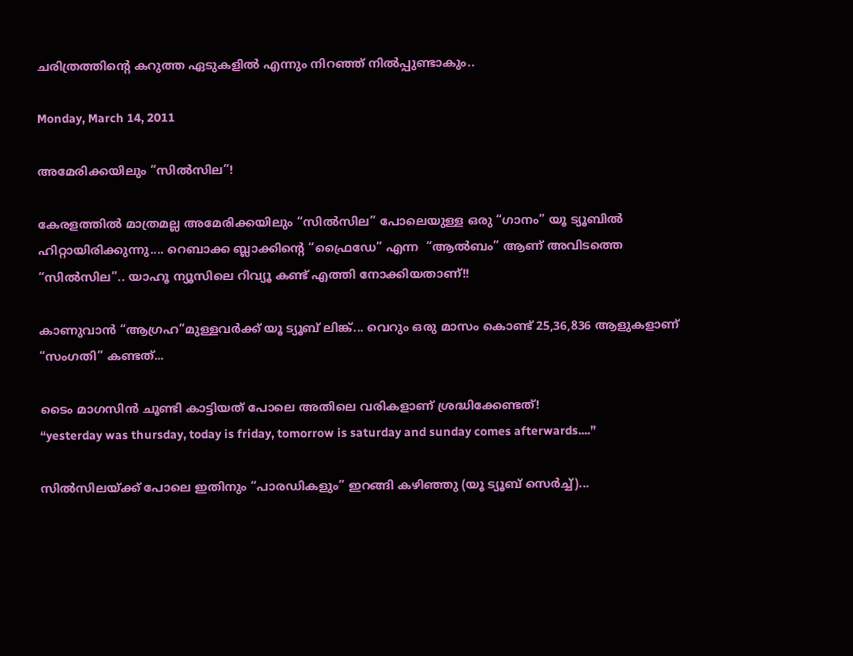ചരിത്രത്തിന്റെ കറുത്ത ഏടുകളില്‍ എന്നും നിറഞ്ഞ് നില്‍പ്പുണ്ടാകും..

Monday, March 14, 2011

അമേരിക്കയിലും “സില്‍‌സില”!

കേരളത്തില്‍ മാത്രമല്ല അമേരിക്കയിലും “സില്‍‌സില” പോലെയുള്ള ഒരു “ഗാനം‍” യൂ ട്യൂബില്‍ ഹിറ്റായിരിക്കുന്നു.... റെബാക്ക ബ്ലാക്കിന്റെ “ഫ്രൈഡേ” എന്ന  “ആല്‍ബം” ആണ് അവിടത്തെ “സില്‍‌സില”.. യാഹൂ ന്യൂസിലെ റിവ്യൂ കണ്ട് എത്തി നോക്കിയതാണ്!!

കാണുവാന്‍ “ആഗ്രഹ”മുള്ളവര്‍ക്ക് യൂ ട്യൂബ് ലിങ്ക്... വെറും ഒരു മാസം കൊണ്ട് 25,36,836 ആളുകളാണ് “സംഗതി” കണ്ടത്...

ടൈം മാഗസിന്‍ ചൂണ്ടി കാട്ടിയത് പോലെ അതിലെ വരികളാണ് ശ്രദ്ധിക്കേണ്ടത്!
“yesterday was thursday, today is friday, tomorrow is saturday and sunday comes afterwards....”

സില്‍‌സിലയ്ക്ക് പോലെ ഇതിനും “പാരഡികളും” ഇറങ്ങി കഴിഞ്ഞു (യൂ ട്യൂബ് സെര്‍ച്ച്)...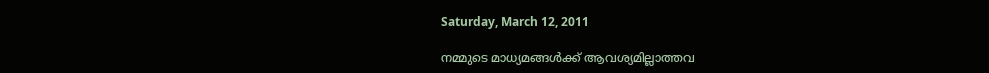Saturday, March 12, 2011

നമ്മുടെ മാധ്യമങ്ങള്‍ക്ക് ആവശ്യമില്ലാത്തവ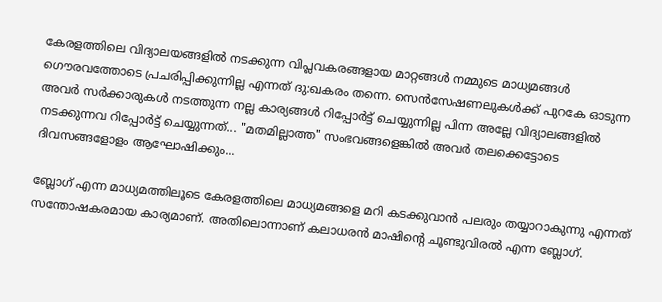കേരളത്തിലെ വിദ്യാലയങ്ങളില്‍ നടക്കുന്ന വിപ്ലവകരങ്ങളായ മാറ്റങ്ങള്‍ നമ്മുടെ മാധ്യമങ്ങള്‍ ഗൌരവത്തോടെ പ്രചരിപ്പിക്കുന്നില്ല എന്നത് ദു:ഖകരം തന്നെ. സെന്‍സേഷണലുകള്‍ക്ക് പുറകേ ഓടുന്ന അവര്‍ സര്‍ക്കാരുകള്‍ നടത്തുന്ന നല്ല കാര്യങ്ങള്‍ റിപ്പോര്‍ട്ട് ചെയ്യുന്നില്ല പിന്ന അല്ലേ വിദ്യാലങ്ങളില്‍ നടക്കുന്നവ റിപ്പോര്‍ട്ട് ചെയ്യുന്നത്... "മതമില്ലാത്ത" സംഭവങ്ങളെങ്കില്‍ അവര്‍ തലക്കെട്ടോടെ ദിവസങ്ങളോളം ആഘോഷിക്കും...

ബ്ലോഗ് എന്ന മാധ്യമത്തിലൂടെ കേരളത്തിലെ മാധ്യമങ്ങളെ മറി കടക്കുവാന്‍ പലരും തയ്യാറാകുന്നു എന്നത് സന്തോഷകരമായ കാര്യമാണ്. അതിലൊന്നാണ് കലാധരന്‍ മാഷിന്റെ ചൂണ്ടുവിരല്‍ എന്ന ബ്ലോഗ്.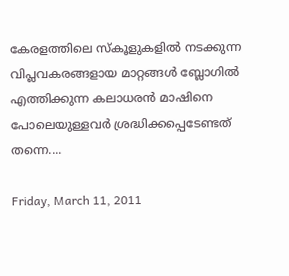കേരളത്തിലെ സ്കൂളുകളില്‍ നടക്കുന്ന വിപ്ലവകരങ്ങളായ മാറ്റങ്ങള്‍ ബ്ലോഗില്‍ എത്തിക്കുന്ന കലാധരന്‍ മാഷിനെ പോലെയുള്ളവര്‍ ശ്രദ്ധിക്കപ്പെടേണ്ടത് തന്നെ....

Friday, March 11, 2011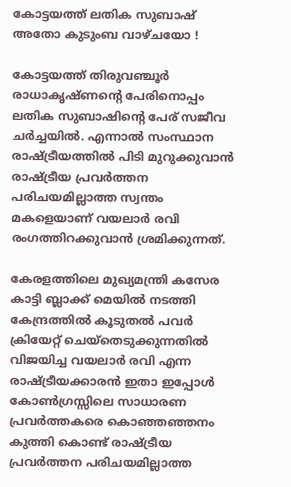കോട്ടയത്ത് ലതിക സുബാഷ് അതോ കുടുംബ വാഴ്ചയോ !

കോട്ടയത്ത് തിരുവഞ്ചൂര്‍ രാധാകൃഷ്ണന്റെ പേരിനൊപ്പം ലതിക സുബാഷിന്റെ പേര് സജീവ ചര്‍ച്ചയില്‍. എന്നാല്‍ സംസ്ഥാന രാഷ്ട്രീയത്തില്‍ പിടി മുറുക്കുവാന്‍ രാഷ്ട്രീയ പ്രവര്‍ത്തന പരിചയമില്ലാത്ത സ്വന്തം മകളെയാണ് വയലാര്‍ രവി രംഗത്തിറക്കുവാന്‍ ശ്രമിക്കുന്നത്.

കേരളത്തിലെ മുഖ്യമന്ത്രി കസേര കാട്ടി ബ്ലാക്ക് മെയില്‍ നടത്തി കേന്ദ്രത്തില്‍ കൂടുതല്‍ പവര്‍ ക്രിയേറ്റ് ചെയ്തെടുക്കുന്നതില്‍ വിജയിച്ച വയലാര്‍ രവി എന്ന രാഷ്ട്രീയക്കാരന്‍ ഇതാ ഇപ്പോള്‍ കോണ്‍ഗ്രസ്സിലെ സാധാരണ പ്രവര്‍ത്തകരെ കൊഞ്ഞഞ്ഞനം കുത്തി കൊണ്ട് രാഷ്ട്രീയ പ്രവര്‍ത്തന പരിചയമില്ലാത്ത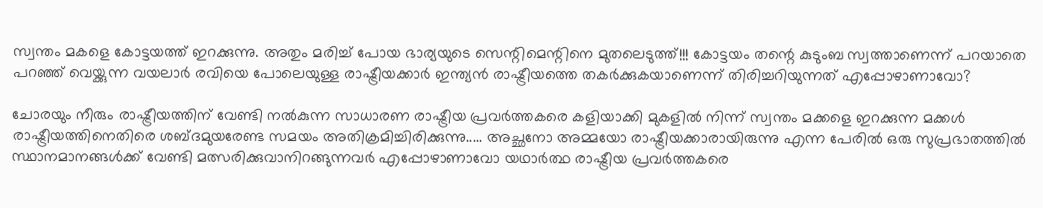സ്വന്തം മകളെ കോട്ടയത്ത് ഇറക്കുന്നു. അതും മരിച്ച് പോയ ഭാര്യയുടെ സെന്റിമെന്റിനെ മുതലെടുത്ത്!!! കോട്ടയം തന്റെ കുടുംബ സ്വത്താണെന്ന് പറയാതെ പറഞ്ഞ് വെയ്ക്കുന്ന വയലാര്‍ രവിയെ പോലെയുള്ള രാഷ്ട്രീയക്കാര്‍ ഇന്ത്യന്‍ രാഷ്ട്രീയത്തെ തകര്‍ക്കുകയാണെന്ന് തിരിച്ചറിയുന്നത് എപ്പോഴാണാവോ?

ചോരയും നീരും രാഷ്ട്രീയത്തിന് വേണ്ടി നല്‍കുന്ന സാധാരണ രാഷ്ട്രീയ പ്രവര്‍ത്തകരെ കളിയാക്കി മുകളില്‍ നിന്ന് സ്വന്തം മക്കളെ ഇറക്കുന്ന മക്കള്‍ രാഷ്ട്രീയത്തിനെതിരെ ശബ്ദമുയരേണ്ട സമയം അതിക്രമിച്ചിരിക്കുന്നു..... അച്ഛനോ അമ്മയോ രാഷ്ട്രീയക്കാരായിരുന്നു എന്ന പേരില്‍ ഒരു സുപ്രഭാതത്തില്‍ സ്ഥാനമാനങ്ങള്‍ക്ക് വേണ്ടി മത്സരിക്കുവാനിറങ്ങുന്നവര്‍ എപ്പോഴാണാവോ യഥാര്‍ത്ഥ രാഷ്ട്രീയ പ്രവര്‍ത്തകരെ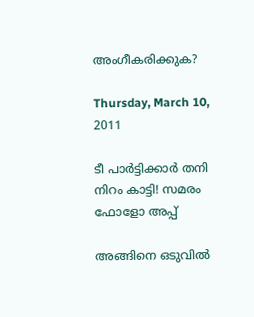അംഗീകരിക്കുക?

Thursday, March 10, 2011

ടീ പാര്‍ട്ടിക്കാര്‍ തനി നിറം കാട്ടി! സമരം ഫോളോ അപ്പ്

അങ്ങിനെ ഒടുവില്‍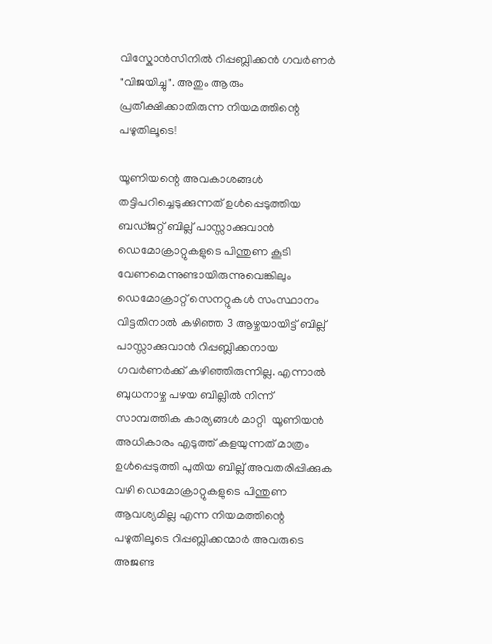വിസ്കോന്‍സിനില്‍ റിപ്പബ്ലിക്കന്‍ ഗവര്‍ണര്‍ "വിജയിച്ചു". അതും ആരും പ്രതീക്ഷിക്കാതിരുന്ന നിയമത്തിന്റെ പഴുതിലൂടെ!

യൂണിയന്റെ അവകാശങ്ങള്‍ തട്ടിപറിച്ചെടുക്കുന്നത് ഉള്‍പ്പെടുത്തിയ ബഡ്ജറ്റ് ബില്ല് പാസ്സാക്കുവാന്‍ ഡെമോക്രാറ്റുകളുടെ പിന്തുണ കൂടി വേണമെന്നുണ്ടായിരുന്നുവെങ്കിലും ഡെമോക്രാറ്റ് സെനറ്റുകള്‍ സംസ്ഥാനം വിട്ടതിനാല്‍ കഴിഞ്ഞ 3 ആഴ്ചയായിട്ട് ബില്ല് പാസ്സാക്കുവാന്‍ റിപ്പബ്ലിക്കനായ ഗവര്‍ണര്‍ക്ക് കഴിഞ്ഞിരുന്നില്ല. എന്നാല്‍ ബുധനാഴ്ച പഴയ ബില്ലില്‍ നിന്ന് സാമ്പത്തിക കാര്യങ്ങള്‍ മാറ്റി  യൂണിയന്‍ അധികാരം എടുത്ത് കളയുന്നത് മാത്രം ഉള്‍പ്പെടുത്തി പുതിയ ബില്ല് അവതരിപ്പിക്കുക വഴി ഡെമോക്രാറ്റുകളുടെ പിന്തുണ ആവശ്യമില്ല എന്ന നിയമത്തിന്റെ പഴുതിലൂടെ റിപ്പബ്ലിക്കന്മാര്‍ അവരുടെ അജണ്ട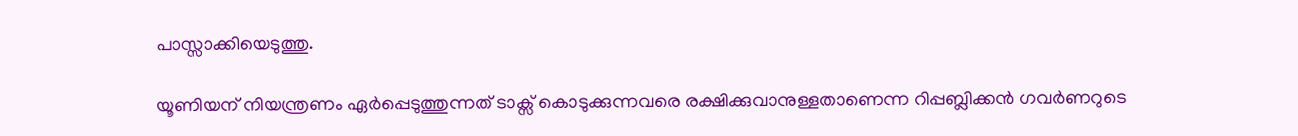പാസ്സാക്കിയെടുത്തു.

യൂണിയന് നിയന്ത്രണം ഏര്‍പ്പെടുത്തുന്നത് ടാക്സ് കൊടുക്കുന്നവരെ രക്ഷിക്കുവാനുള്ളതാണെന്ന റിപ്പബ്ലിക്കന്‍ ഗവര്‍ണറുടെ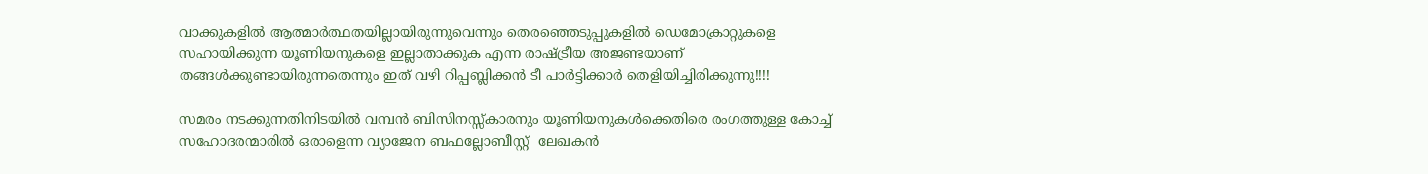വാക്കുകളില്‍ ആത്മാര്‍ത്ഥതയില്ലായിരുന്നുവെന്നും തെരഞ്ഞെടുപ്പുകളില്‍ ഡെമോക്രാറ്റുകളെ സഹായിക്കുന്ന യൂണിയനുകളെ ഇല്ലാതാക്കുക എന്ന രാഷ്ട്രീയ അജണ്ടയാണ് തങ്ങള്‍ക്കുണ്ടായിരുന്നതെന്നും ഇത് വഴി റിപ്പബ്ലിക്കന്‍ ടീ പാര്‍ട്ടിക്കാര്‍ തെളിയിച്ചിരിക്കുന്നു!!!!

സമരം നടക്കുന്നതിനിടയില്‍ വമ്പന്‍ ബിസിനസ്സ്കാരനും യൂണിയനുകള്‍ക്കെതിരെ രംഗത്തുള്ള കോച്ച് സഹോദരന്മാരില്‍ ഒരാളെന്ന വ്യാജേന ബഫല്ലോബീസ്റ്റ്  ലേഖകന്‍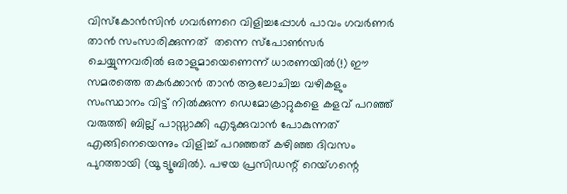വിസ്കോന്‍സിന്‍ ഗവര്‍ണറെ വിളിച്ചപ്പോള്‍ പാവം ഗവര്‍ണര്‍ താന്‍ സംസാരിക്കുന്നത്  തന്നെ സ്പോണ്‍സര്‍ ചെയ്യുന്നവരില്‍ ഒരാളുമായെണെന്ന് ധാരണയില്‍(!) ഈ സമരത്തെ തകര്‍ക്കാന്‍ താന്‍ ആലോചിച്ച വഴികളും സംസ്ഥാനം വിട്ട് നില്‍ക്കുന്ന ഡെമോക്രാറ്റുകളെ കളവ് പറഞ്ഞ് വരുത്തി ബില്ല് പാസ്സാക്കി എടുക്കുവാന്‍ പോകുന്നത് എങ്ങിനെയെന്നും വിളിച്ച് പറഞ്ഞത് കഴിഞ്ഞ ദിവസം പുറത്തായി (യൂ ട്യൂബില്‍). പഴയ പ്രസിഡന്റ് റെയ്ഗന്റെ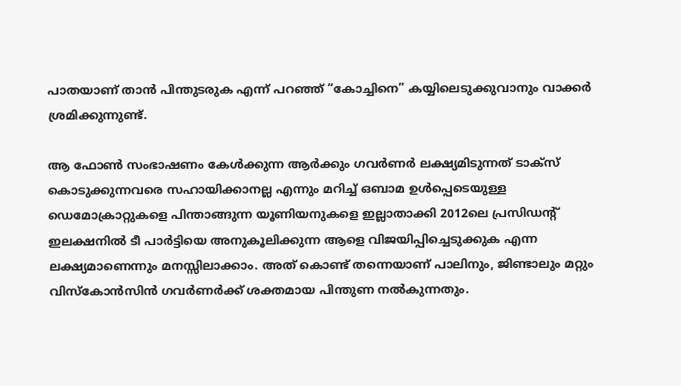പാതയാണ് താന്‍ പിന്തുടരുക എന്ന് പറഞ്ഞ് “കോച്ചിനെ” കയ്യിലെടുക്കുവാനും വാക്കര്‍ ശ്രമിക്കുന്നുണ്ട്.

ആ ഫോണ്‍ സംഭാഷണം കേള്‍ക്കുന്ന ആര്‍ക്കും ഗവര്‍ണര്‍ ലക്ഷ്യമിടുന്നത് ടാക്സ് കൊടുക്കുന്നവരെ സഹായിക്കാനല്ല എന്നും മറിച്ച് ഒബാമ ഉള്‍പ്പെടെയുള്ള ഡെമോക്രാറ്റുകളെ പിന്താങ്ങുന്ന യൂണിയനുകളെ ഇല്ലാതാക്കി 2012ലെ പ്രസിഡന്റ് ഇലക്ഷനില്‍ ടീ പാര്‍ട്ടിയെ അനുകൂലിക്കുന്ന ആളെ വിജയിപ്പിച്ചെടുക്കുക എന്ന ലക്ഷ്യമാണെന്നും മനസ്സിലാക്കാം. അത് കൊണ്ട് തന്നെയാണ് പാലിനും, ജിണ്ടാലും മറ്റും വിസ്കോന്‍സിന്‍ ഗവര്‍ണര്‍ക്ക് ശക്തമായ പിന്തുണ നല്‍കുന്നതും.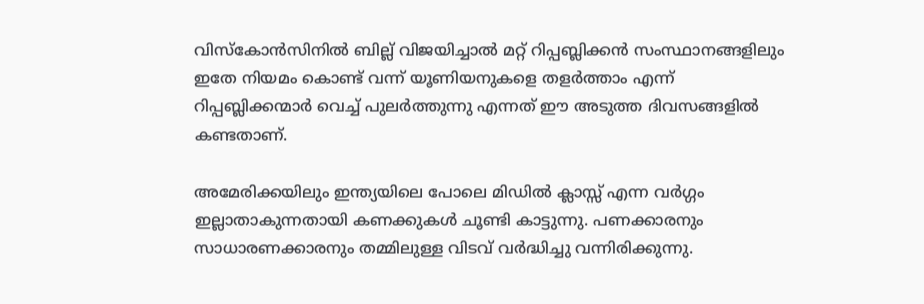വിസ്കോന്‍സിനില്‍ ബില്ല് വിജയിച്ചാല്‍ മറ്റ് റിപ്പബ്ലിക്കന്‍ സംസ്ഥാനങ്ങളിലും ഇതേ നിയമം കൊണ്ട് വന്ന് യൂണിയനുകളെ തളര്‍ത്താം എന്ന് റിപ്പബ്ലിക്കന്മാര്‍ വെച്ച് പുലര്‍ത്തുന്നു എന്നത് ഈ അടുത്ത ദിവസങ്ങളില്‍ കണ്ടതാണ്.

അമേരിക്കയിലും ഇന്ത്യയിലെ പോലെ മിഡില്‍ ക്ലാസ്സ് എന്ന വര്‍ഗ്ഗം ഇല്ലാതാകുന്നതായി കണക്കുകള്‍ ചൂണ്ടി കാട്ടുന്നു. പണക്കാരനും സാധാരണക്കാരനും തമ്മിലുള്ള വിടവ് വര്‍ദ്ധിച്ചു വന്നിരിക്കുന്നു.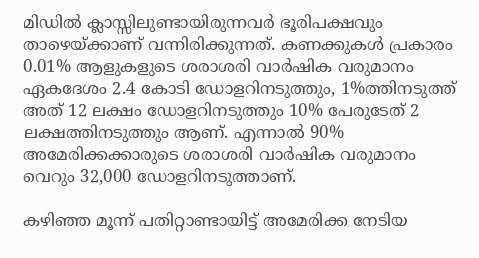മിഡില്‍ ക്ലാസ്സിലുണ്ടായിരുന്നവര്‍ ഭൂരിപക്ഷവും താഴെയ്ക്കാണ് വന്നിരിക്കുന്നത്. കണക്കുകള്‍ പ്രകാരം 0.01% ആളുകളുടെ ശരാശരി വാര്‍ഷിക വരുമാനം ഏകദേശം 2.4 കോടി ഡോളറിനടുത്തും, 1%ത്തിനടുത്ത് അത് 12 ലക്ഷം ഡോളറിനടുത്തും 10% പേരുടേത് 2 ലക്ഷത്തിനടുത്തും ആണ്. എന്നാല്‍ 90% അമേരിക്കക്കാരുടെ ശരാശരി വാര്‍ഷിക വരുമാനം വെറും 32,000 ഡോളറിനടുത്താണ്.

കഴിഞ്ഞ മൂന്ന് പതിറ്റാണ്ടായിട്ട് അമേരിക്ക നേടിയ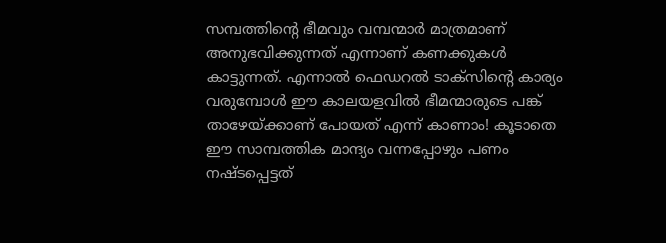സമ്പത്തിന്റെ ഭീമവും വമ്പന്മാര്‍ മാത്രമാണ് അനുഭവിക്കുന്നത് എന്നാണ് കണക്കുകള്‍ കാട്ടുന്നത്. എന്നാല്‍ ഫെഡറല്‍ ടാക്സിന്റെ കാര്യം വരുമ്പോള്‍ ഈ കാലയളവില്‍ ഭീമന്മാരുടെ പങ്ക് താഴേയ്ക്കാണ് പോയത് എന്ന് കാണാം! കൂടാതെ ഈ സാമ്പത്തിക മാന്ദ്യം വന്നപ്പോഴും പണം നഷ്ടപ്പെട്ടത്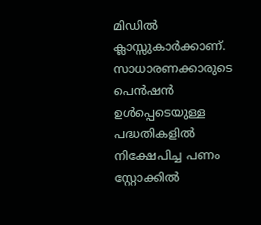മിഡില്‍ ക്ലാസ്സുകാര്‍ക്കാണ്. സാധാരണക്കാരുടെ പെന്‍ഷന്‍ ഉള്‍പ്പെടെയുള്ള പദ്ധതികളില്‍ നിക്ഷേപിച്ച പണം സ്റ്റോക്കില്‍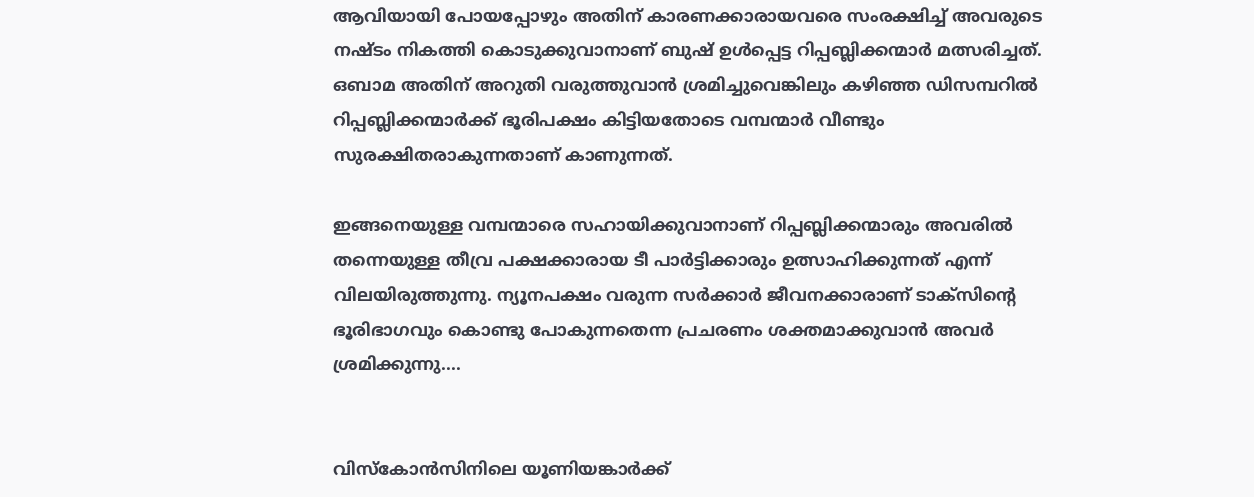ആവിയായി പോയപ്പോഴും അതിന് കാരണക്കാരായവരെ സംരക്ഷിച്ച് അവരുടെ നഷ്ടം നികത്തി കൊടുക്കുവാനാണ് ബുഷ് ഉള്‍പ്പെട്ട റിപ്പബ്ലിക്കന്മാര്‍ മത്സരിച്ചത്. ഒബാമ അതിന് അറുതി വരുത്തുവാന്‍ ശ്രമിച്ചുവെങ്കിലും കഴിഞ്ഞ ഡിസമ്പറില്‍ റിപ്പബ്ലിക്കന്മാര്‍ക്ക് ഭൂരിപക്ഷം കിട്ടിയതോടെ വമ്പന്മാര്‍ വീണ്ടും സുരക്ഷിതരാകുന്നതാണ് കാണുന്നത്.

ഇങ്ങനെയുള്ള വമ്പന്മാരെ സഹായിക്കുവാനാണ് റിപ്പബ്ലിക്കന്മാരും അവരില്‍ തന്നെയുള്ള തീവ്ര പക്ഷക്കാരായ ടീ പാര്‍ട്ടിക്കാരും ഉത്സാഹിക്കുന്നത് എന്ന് വിലയിരുത്തുന്നു. ന്യൂനപക്ഷം വരുന്ന സര്‍ക്കാര്‍ ജീവനക്കാരാണ് ടാക്സിന്റെ ഭൂരിഭാഗവും കൊണ്ടു പോകുന്നതെന്ന പ്രചരണം ശക്തമാക്കുവാന്‍ അവര്‍ ശ്രമിക്കുന്നു....


വിസ്കോന്‍സിനിലെ യൂണിയങ്കാര്‍ക്ക്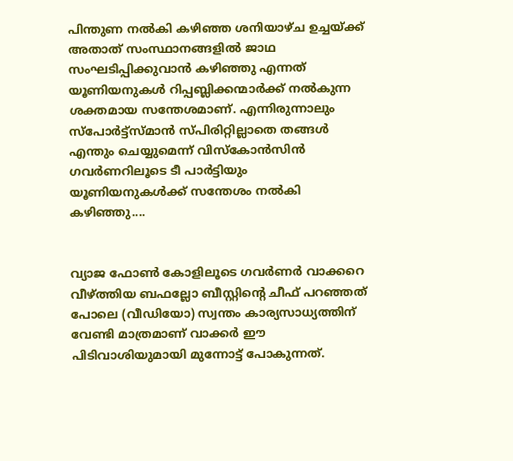പിന്തുണ നല്‍കി കഴിഞ്ഞ ശനിയാഴ്ച ഉച്ചയ്ക്ക് അതാത് സംസ്ഥാനങ്ങളില്‍ ജാഥ സംഘടിപ്പിക്കുവാന്‍ കഴിഞ്ഞു എന്നത് യൂണിയനുകള്‍ റിപ്പബ്ലിക്കന്മാര്‍ക്ക് നല്‍കുന്ന ശക്തമായ സന്തേശമാണ്. എന്നിരുന്നാലും സ്പോര്‍ട്ട്സ്മാന്‍ സ്പിരിറ്റില്ലാതെ തങ്ങള്‍ എന്തും ചെയ്യുമെന്ന് വിസ്കോന്‍സിന്‍ ഗവര്‍ണറിലൂടെ ടീ പാര്‍ട്ടിയും യൂണിയനുകള്‍ക്ക് സന്തേശം നല്‍കി കഴിഞ്ഞു....


വ്യാജ ഫോണ്‍ കോളിലൂടെ ഗവര്‍ണര്‍ വാക്കറെ വീഴ്ത്തിയ ബഫല്ലോ ബീസ്റ്റിന്റെ ചീഫ് പറഞ്ഞത് പോലെ (വീഡിയോ) സ്വന്തം കാര്യസാധ്യത്തിന് വേണ്ടി മാത്രമാണ് വാക്കര്‍ ഈ പിടിവാശിയുമായി മുന്നോട്ട് പോകുന്നത്.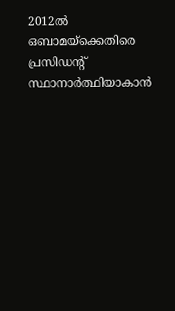2012ല്‍ ഒബാമയ്ക്കെതിരെ പ്രസിഡന്റ് സ്ഥാനാര്‍ത്ഥിയാകാന്‍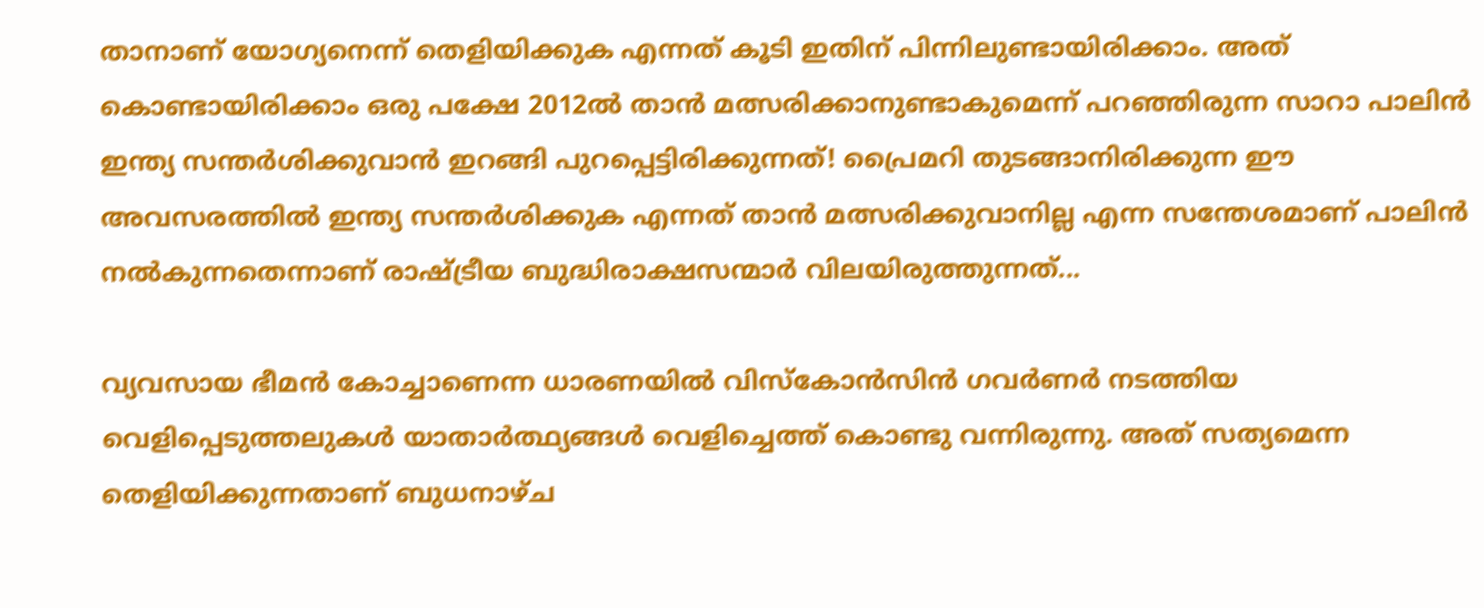താനാണ് യോഗ്യനെന്ന് തെളിയിക്കുക എന്നത് കൂടി ഇതിന് പിന്നിലുണ്ടായിരിക്കാം. അത് കൊണ്ടായിരിക്കാം ഒരു പക്ഷേ 2012ല്‍ താന്‍ മത്സരിക്കാനുണ്ടാകുമെന്ന് പറഞ്ഞിരുന്ന സാറാ പാലിന്‍  ഇന്ത്യ സന്തര്‍ശിക്കുവാന്‍ ഇറങ്ങി പുറപ്പെട്ടിരിക്കുന്നത്! പ്രൈമറി തുടങ്ങാനിരിക്കുന്ന ഈ അവസരത്തില്‍ ഇന്ത്യ സന്തര്‍ശിക്കുക എന്നത് താന്‍ മത്സരിക്കുവാനില്ല എന്ന സന്തേശമാണ് പാലിന്‍ നല്‍കുന്നതെന്നാണ് രാഷ്ട്രീയ ബുദ്ധിരാക്ഷസന്മാര്‍ വിലയിരുത്തുന്നത്...

വ്യവസായ ഭീമന്‍ കോച്ചാണെന്ന ധാരണയില്‍ വിസ്കോന്‍സിന്‍ ഗവര്‍ണര്‍ നടത്തിയ വെളിപ്പെടുത്തലുകള്‍ യാതാര്‍ത്ഥ്യങ്ങള്‍ വെളിച്ചെത്ത് കൊണ്ടു വന്നിരുന്നു. അത് സത്യമെന്ന തെളിയിക്കുന്നതാണ് ബുധനാഴ്ച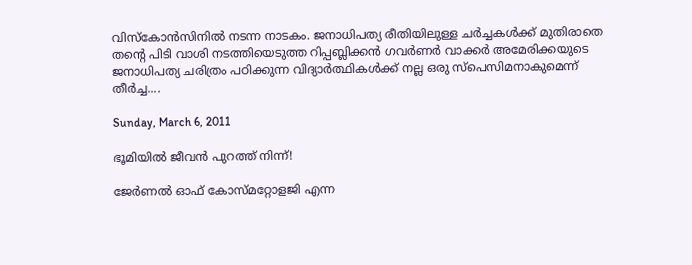വിസ്കോന്‍സിനില്‍ നടന്ന നാടകം. ജനാധിപത്യ രീതിയിലുള്ള ചര്‍ച്ചകള്‍ക്ക് മുതിരാതെ തന്റെ പിടി വാശി നടത്തിയെടുത്ത റിപ്പബ്ലിക്കന്‍ ഗവര്‍ണര്‍ വാക്കര്‍ അമേരിക്കയുടെ ജനാധിപത്യ ചരിത്രം പഠിക്കുന്ന വിദ്യാര്‍ത്ഥികള്‍ക്ക് നല്ല ഒരു സ്പെസിമനാകുമെന്ന് തീര്‍ച്ച....

Sunday, March 6, 2011

ഭൂമിയില്‍ ജീവന്‍ പുറത്ത് നിന്ന്!

ജേര്‍ണല്‍ ഓഫ് കോസ്മറ്റോളജി എന്ന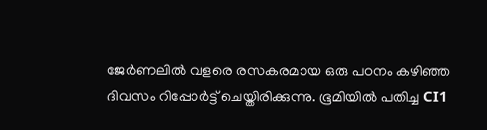ജേര്‍ണലില്‍ വളരെ രസകരമായ ഒരു പഠനം കഴിഞ്ഞ ദിവസം റിപ്പോര്‍ട്ട് ചെയ്തിരിക്കുന്നു. ഭൂമിയില്‍ പതിച്ച CI1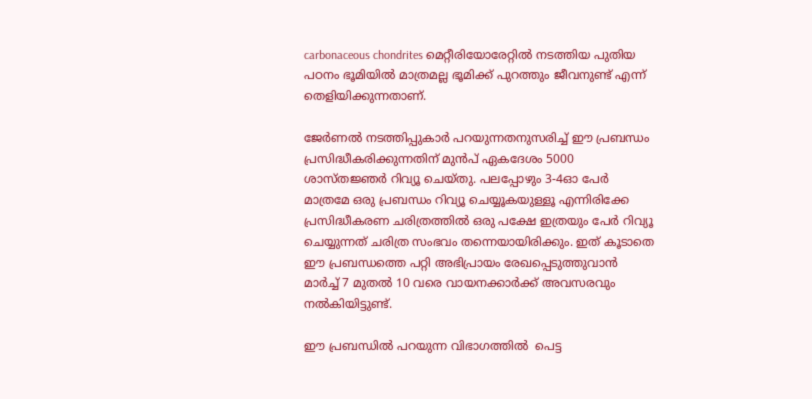carbonaceous chondrites മെറ്റീരിയോരേറ്റില്‍ നടത്തിയ പുതിയ പഠനം ഭൂമിയില്‍ മാത്രമല്ല ഭൂമിക്ക് പുറത്തും ജീവനുണ്ട് എന്ന് തെളിയിക്കുന്നതാണ്.

ജേര്‍ണല്‍ നടത്തിപ്പുകാര്‍ പറയുന്നതനുസരിച്ച് ഈ പ്രബന്ധം പ്രസിദ്ധീകരിക്കുന്നതിന് മുന്‍പ് ഏകദേശം 5000 ശാസ്തജ്ഞര്‍ റിവ്യൂ ചെയ്തു. പലപ്പോഴും 3-4ഓ പേര്‍ മാത്രമേ ഒരു പ്രബന്ധം റിവ്യൂ ചെയ്യൂകയുള്ളൂ എന്നിരിക്കേ പ്രസിദ്ധീകരണ ചരിത്രത്തില്‍ ഒരു പക്ഷേ ഇത്രയും പേര്‍ റിവ്യൂ ചെയ്യുന്നത് ചരിത്ര സംഭവം തന്നെയായിരിക്കും. ഇത് കൂടാതെ ഈ പ്രബന്ധത്തെ പറ്റി അഭിപ്രായം രേഖപ്പെടുത്തുവാന്‍ മാര്‍ച്ച് 7 മുതല്‍ 10 വരെ വായനക്കാര്‍ക്ക് അവസരവും നല്‍കിയിട്ടുണ്ട്‍.

ഈ പ്രബന്ധില്‍ പറയുന്ന വിഭാഗത്തില്‍  പെട്ട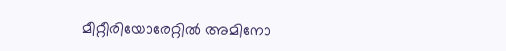മീറ്റീരിയോരേറ്റില്‍ അമിനോ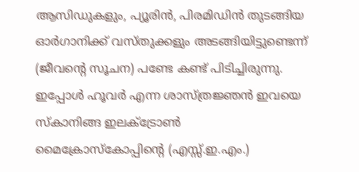ആസിഡുകളും, പ്യൂരിന്‍, പിരമിഡിന്‍ തുടങ്ങിയ ഓര്‍ഗാനിക്ക് വസ്തുക്കളും അടങ്ങിയിട്ടുണ്ടെന്ന് (ജീവന്റെ സൂചന) പണ്ടേ കണ്ട് പിടിച്ചിരുന്നു. ഇപ്പോള്‍ ഹൂവര്‍ എന്ന ശാസ്ത്രജ്ഞന്‍ ഇവയെ സ്കാനിങ്ങ ഇലക്ട്രോണ്‍ മൈക്രോസ്കോപ്പിന്റെ (എസ്സ്.ഇ.എം.)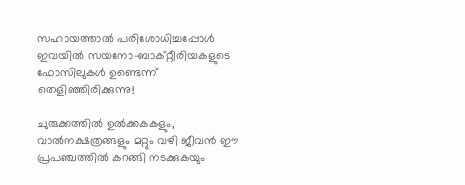സഹായത്താല്‍ പരിശോധിച്ചപ്പോള്‍ ഇവയില്‍ സയനോ-ബാക്റ്റീരിയകളുടെ ഫോസിലുകള്‍ ഉണ്ടെന്ന് തെളിഞ്ഞിരിക്കുന്നു!

ചുരുക്കത്തില്‍ ഉല്‍ക്കകകളും, വാല്‍നക്ഷത്രങ്ങളും മറ്റും വഴി ജീവന്‍ ഈ പ്രപഞ്ചത്തില്‍ കറങ്ങി നടക്കുകയും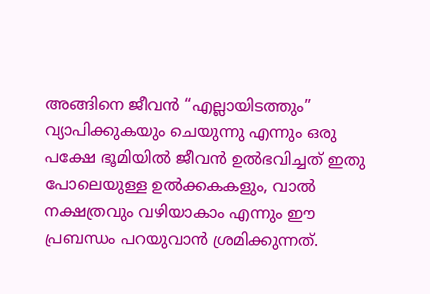അങ്ങിനെ ജീവന്‍ “എല്ലായിടത്തും” വ്യാപിക്കുകയും ചെയുന്നു എന്നും ഒരു പക്ഷേ ഭൂമിയില്‍ ജീവന്‍ ഉല്‍ഭവിച്ചത് ഇതു പോലെയുള്ള ഉല്‍ക്കകകളും, വാല്‍ നക്ഷത്രവും വഴിയാകാം എന്നും ഈ പ്രബന്ധം പറയുവാന്‍ ശ്രമിക്കുന്നത്.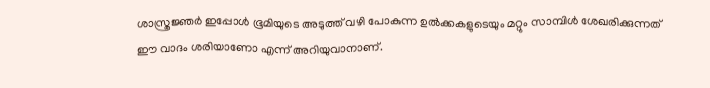ശാസ്ത്രജ്ഞര്‍ ഇപ്പോള്‍ ഭൂമിയുടെ അടുത്ത് വഴി പോകുന്ന ഉല്‍ക്കകളുടെയും മറ്റും സാമ്പിള്‍ ശേഖരിക്കുന്നത് ഈ വാദം ശരിയാണോ എന്ന് അറിയുവാനാണ്.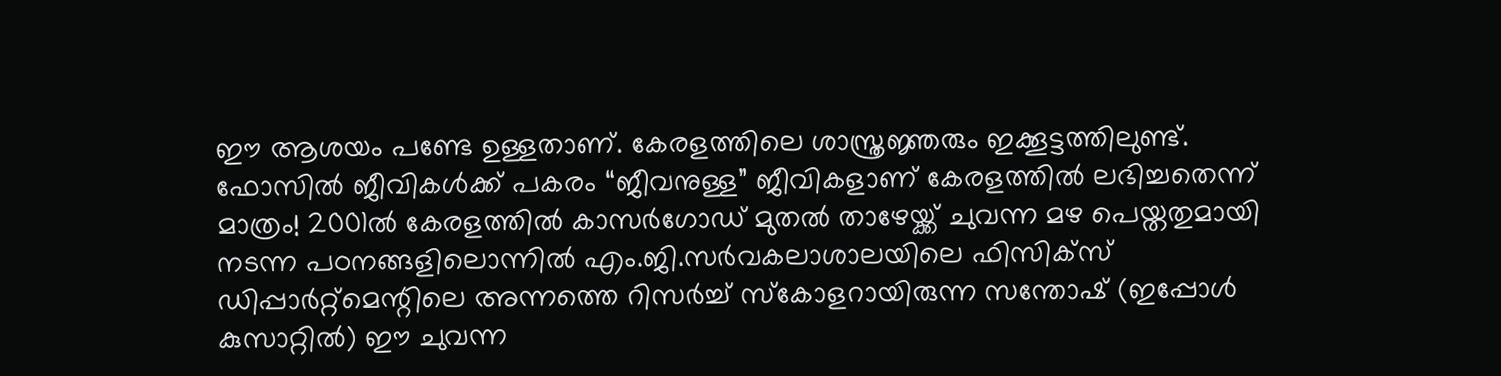ഈ ആശയം പണ്ടേ ഉള്ളതാണ്. കേരളത്തിലെ ശാസ്ത്രജ്ഞരും ഇക്കൂട്ടത്തിലുണ്ട്. ഫോസില്‍ ജീവികള്‍ക്ക് പകരം “ജീവനുള്ള” ജീവികളാണ് കേരളത്തില്‍ ലഭിച്ചതെന്ന് മാത്രം! 2001ല്‍ കേരളത്തില്‍ കാസര്‍ഗോഡ് മുതല്‍ താഴേയ്ക്ക് ചുവന്ന മഴ പെയ്തതുമായി നടന്ന പഠനങ്ങളിലൊന്നില്‍ എം.ജി.സര്‍വകലാശാലയിലെ ഫിസിക്സ് ഡിപ്പാര്‍റ്റ്മെന്റിലെ അന്നത്തെ റിസര്‍ച്ച് സ്കോളറായിരുന്ന സന്തോഷ് (ഇപ്പോള്‍ കുസാറ്റില്‍) ഈ ചുവന്ന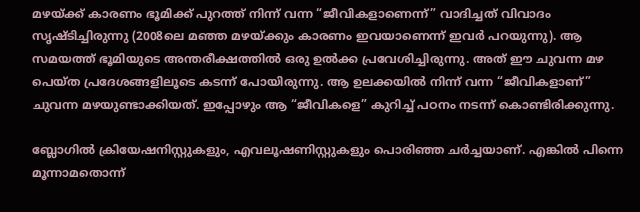മഴയ്ക്ക് കാരണം ഭൂമിക്ക് പുറത്ത് നിന്ന് വന്ന “ജീവികളാണെന്ന്” വാദിച്ചത് വിവാദം സൃഷ്ടിച്ചിരുന്നു (2008ലെ മഞ്ഞ മഴയ്ക്കും കാരണം ഇവയാണെന്ന് ഇവര്‍ പറയുന്നു). ആ സമയത്ത് ഭൂമിയുടെ അന്തരീക്ഷത്തില്‍ ഒരു ഉല്‍ക്ക പ്രവേശിച്ചിരുന്നു. അത് ഈ ചുവന്ന മഴ പെയ്ത പ്രദേശങ്ങളിലൂടെ കടന്ന് പോയിരുന്നു. ആ ഉലക്കയില്‍ നിന്ന് വന്ന “ജീവികളാണ്” ചുവന്ന മഴയുണ്ടാക്കിയത്. ഇപ്പോഴും ആ “ജീവികളെ” കുറിച്ച് പഠനം നടന്ന് കൊണ്ടിരിക്കുന്നു.

ബ്ലോഗില്‍ ക്രിയേഷനിസ്റ്റുകളും, എവലൂഷണിസ്റ്റുകളും പൊരിഞ്ഞ ചര്‍ച്ചയാണ്. എങ്കില്‍ പിന്നെ മൂന്നാമതൊന്ന്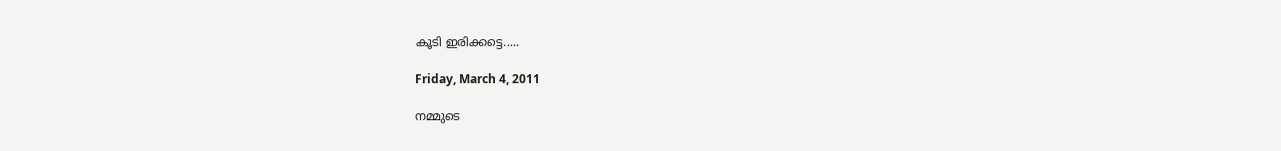കൂടി ഇരിക്കട്ടെ.....

Friday, March 4, 2011

നമ്മുടെ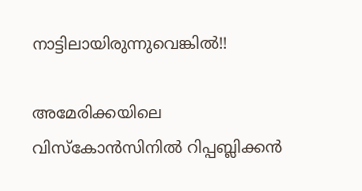നാട്ടിലായിരുന്നുവെങ്കില്‍!!

അമേരിക്കയിലെ വിസ്കോന്‍സിനില്‍ റിപ്പബ്ലിക്കന്‍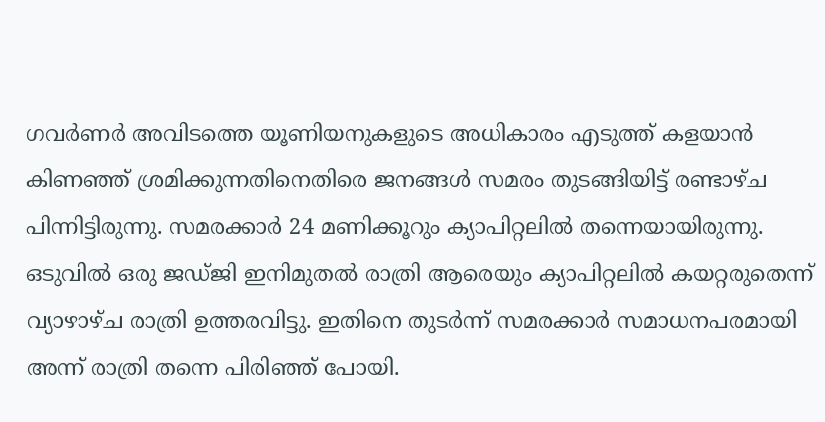ഗവര്‍ണര്‍ അവിടത്തെ യൂണിയനുകളുടെ അധികാരം എടുത്ത് കളയാന്‍ കിണഞ്ഞ് ശ്രമിക്കുന്നതിനെതിരെ ജനങ്ങള്‍ സമരം തുടങ്ങിയിട്ട് രണ്ടാഴ്ച പിന്നിട്ടിരുന്നു. സമരക്കാര്‍ 24 മണിക്കൂറും ക്യാപിറ്റലില്‍ തന്നെയായിരുന്നു. ഒടുവില്‍ ഒരു ജഡ്ജി ഇനിമുതല്‍ രാത്രി ആരെയും ക്യാപിറ്റലില്‍ കയറ്റരുതെന്ന് വ്യാഴാഴ്ച രാത്രി ഉത്തരവിട്ടു. ഇതിനെ തുടര്‍ന്ന് സമരക്കാര്‍ സമാധനപരമായി അന്ന് രാത്രി തന്നെ പിരിഞ്ഞ് പോയി.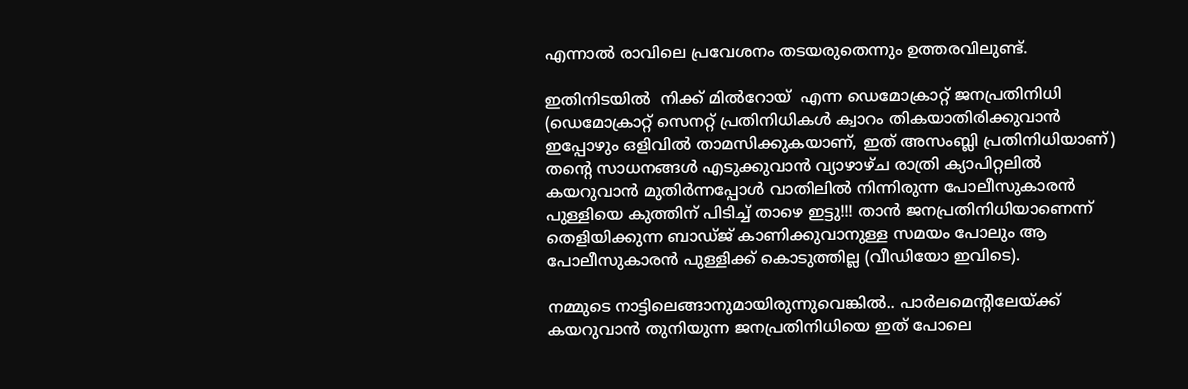എന്നാല്‍ രാവിലെ പ്രവേശനം തടയരുതെന്നും ഉത്തരവിലുണ്ട്.

ഇതിനിടയില്‍  നിക്ക് മില്‍റോയ്  എന്ന ഡെമോക്രാറ്റ് ജനപ്രതിനിധി (ഡെമോക്രാറ്റ് സെനറ്റ് പ്രതിനിധികള്‍ ക്വാറം തികയാതിരിക്കുവാന്‍ ഇപ്പോഴും ഒളിവില്‍ താമസിക്കുകയാണ്, ഇത് അസംബ്ലി പ്രതിനിധിയാണ്) തന്റെ സാധനങ്ങള്‍ എടുക്കുവാന്‍ വ്യാഴാഴ്ച രാത്രി ക്യാപിറ്റലില്‍ കയറുവാന്‍ മുതിര്‍ന്നപ്പോള്‍ വാതിലില്‍ നിന്നിരുന്ന പോലീസുകാരന്‍ പുള്ളിയെ കുത്തിന് പിടിച്ച് താഴെ ഇട്ടു!!! താന്‍ ജനപ്രതിനിധിയാണെന്ന് തെളിയിക്കുന്ന ബാഡ്ജ് കാണിക്കുവാനുള്ള സമയം പോലും ആ പോലീസുകാരന്‍ പുള്ളിക്ക് കൊടുത്തില്ല (വീഡിയോ ഇവിടെ).

നമ്മുടെ നാട്ടിലെങ്ങാനുമായിരുന്നുവെങ്കില്‍.. പാര്‍ലമെന്റിലേയ്ക്ക് കയറുവാന്‍ തുനിയുന്ന ജനപ്രതിനിധിയെ ഇത് പോലെ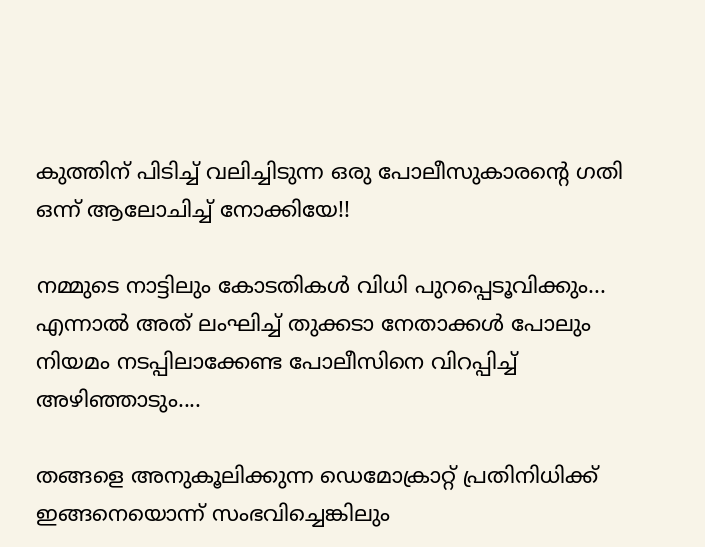കുത്തിന് പിടിച്ച് വലിച്ചിടുന്ന ഒരു പോലീസുകാരന്റെ ഗതി ഒന്ന് ആലോചിച്ച് നോക്കിയേ!!

നമ്മുടെ നാട്ടിലും കോടതികള്‍ വിധി പുറപ്പെടൂവിക്കും... എന്നാല്‍ അത് ലംഘിച്ച് തുക്കടാ നേതാക്കള്‍ പോലും  നിയമം നടപ്പിലാക്കേണ്ട പോലീസിനെ വിറപ്പിച്ച് അഴിഞ്ഞാടും....

തങ്ങളെ അനുകൂലിക്കുന്ന ഡെമോക്രാറ്റ് പ്രതിനിധിക്ക് ഇങ്ങനെയൊന്ന് സംഭവിച്ചെങ്കിലും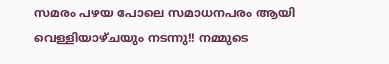സമരം പഴയ പോലെ സമാധനപരം ആയി വെള്ളിയാഴ്ചയും നടന്നു!! നമ്മുടെ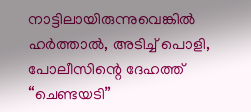നാട്ടിലായിരുന്നുവെങ്കില്‍ ഹര്‍ത്താല്‍, അടിച്ച് പൊളി, പോലീസിന്റെ ദേഹത്ത് “ചെണ്ടയടി”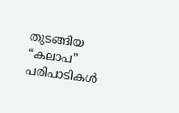തുടങ്ങിയ “കലാപ” പരിപാടികള്‍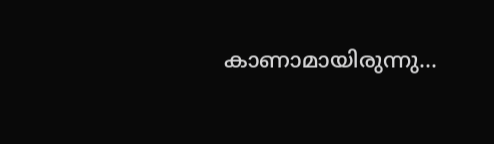കാണാമായിരുന്നു...